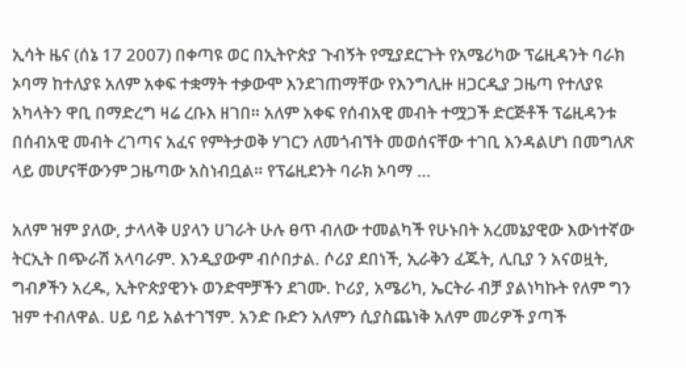ኢሳት ዜና (ሰኔ 17 2007) በቀጣዩ ወር በኢትዮጵያ ጉብኝት የሚያደርጉት የአሜሪካው ፕሬዚዳንት ባራክ ኦባማ ከተለያዩ አለም አቀፍ ተቋማት ተቃውሞ እንደገጠማቸው የእንግሊዙ ዘጋርዲያ ጋዜጣ የተለያዩ አካላትን ዋቢ በማድረግ ዛሬ ረቡእ ዘገበ። አለም አቀፍ የሰብአዊ መብት ተሟጋች ድርጅቶች ፕሬዚዳንቱ በሰብአዊ መብት ረገጣና አፈና የምትታወቅ ሃገርን ለመጎብኘት መወሰናቸው ተገቢ እንዳልሆነ በመግለጽ ላይ መሆናቸውንም ጋዜጣው አስነብቧል። የፕሬዚደንት ባራክ ኦባማ …

አለም ዝም ያለው, ታላላቅ ሀያላን ሀገራት ሁሉ ፀጥ ብለው ተመልካች የሁኑበት አረመኔያዊው እውነተኛው ትርኢት በጭራሽ አላባራም. እንዲያውም ብሶበታል. ሶሪያ ደበነች, ኢራቅን ፈጁት, ሊቢያ ን አናወዟት, ግብፆችን አረዱ, ኢትዮጵያዊንኑ ወንድሞቻችን ደገሙ. ኮሪያ, አሜሪካ, ኤርትራ ብቻ ያልነካኩት የለም ግን ዝም ተብለዋል. ሀይ ባይ አልተገኘም. አንድ ቡድን አለምን ሲያስጨነቅ አለም መሪዎች ያጣች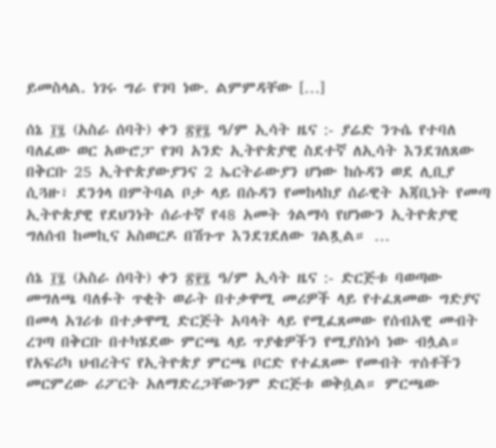ይመስላል. ነገሩ ግራ የገባ ነው. ልምምዳቸው […]

ሰኔ ፲፯ (አስራ ሰባት) ቀን ፳፻፯ ዓ/ም ኢሳት ዜና :- ያሬድ ንጉሴ የተባለ ባለፈው ወር አውሮፓ የገባ አንድ ኢትዮጵያዊ ስደተኛ ለኢሳት እንደገለጸው በቅርቡ 25 ኢትዮጵያውያንና 2 ኤርትራውያን ሆነው ከሱዳን ወደ ሊቢያ ሲጓዙ፣ ደንጎላ በምትባል ቦታ ላይ በሱዳን የመከላከያ ሰራዊት አጃቢነት የመጣ ኢትዮጵያዊ የደህንነት ሰራተኛ የ48 አመት ጎልማሳ የሆነውን ኢትዮጵያዊ ግለሰብ ከመኪና አስወርዶ በሽጉጥ እንደገደለው ገልጿል። …

ሰኔ ፲፯ (አስራ ሰባት) ቀን ፳፻፯ ዓ/ም ኢሳት ዜና :- ድርጅቱ ባወጣው መግለጫ ባለፉት ጥቂት ወራት በተቃዋሚ መሪዎች ላይ የተፈጸመው ግድያና በመላ አገሪቱ በተቃዋሚ ድርጅት አባላት ላይ የሚፈጸመው የሰብአዊ መብት ረገጣ በቅርቡ በተካሄደው ምርጫ ላይ ጥያቄዎችን የሚያስነሳ ነው ብሏል። የአፍሪካ ህብረትና የኢትዮጵያ ምርጫ ቦርድ የተፈጸሙ የመብት ጥሰቶችን መርምረው ሪፖርት አለማድረጋቸውንም ድርጅቱ ወቅሷል። ምርጫው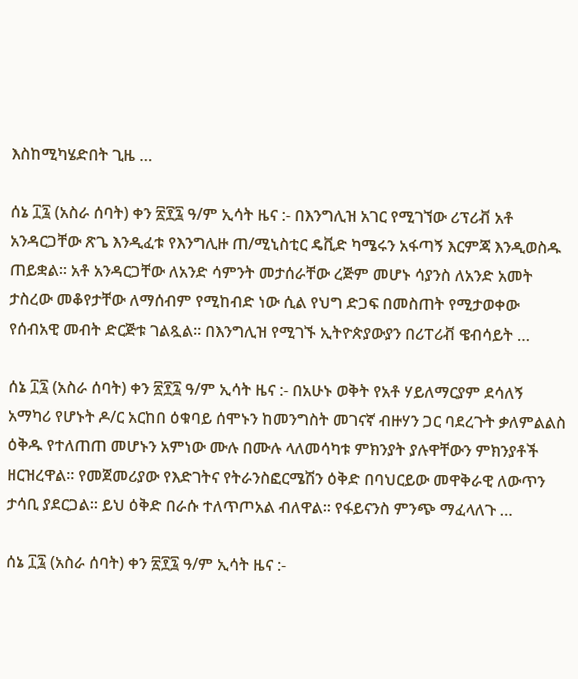እስከሚካሄድበት ጊዜ …

ሰኔ ፲፯ (አስራ ሰባት) ቀን ፳፻፯ ዓ/ም ኢሳት ዜና :- በእንግሊዝ አገር የሚገኘው ሪፕሪቭ አቶ አንዳርጋቸው ጽጌ እንዲፈቱ የእንግሊዙ ጠ/ሚኒስቲር ዴቪድ ካሜሩን አፋጣኝ እርምጃ እንዲወስዱ ጠይቋል። አቶ አንዳርጋቸው ለአንድ ሳምንት መታሰራቸው ረጅም መሆኑ ሳያንስ ለአንድ አመት ታስረው መቆየታቸው ለማሰብም የሚከብድ ነው ሲል የህግ ድጋፍ በመስጠት የሚታወቀው የሰብአዊ መብት ድርጅቱ ገልጿል። በእንግሊዝ የሚገኙ ኢትዮጵያውያን በሪፐሪቭ ዌብሳይት …

ሰኔ ፲፯ (አስራ ሰባት) ቀን ፳፻፯ ዓ/ም ኢሳት ዜና :- በአሁኑ ወቅት የአቶ ሃይለማርያም ደሳለኝ አማካሪ የሆኑት ዶ/ር አርከበ ዕቁባይ ሰሞኑን ከመንግስት መገናኛ ብዙሃን ጋር ባደረጉት ቃለምልልስ ዕቅዱ የተለጠጠ መሆኑን አምነው ሙሉ በሙሉ ላለመሳካቱ ምክንያት ያሉዋቸውን ምክንያቶች ዘርዝረዋል፡፡ የመጀመሪያው የእድገትና የትራንስፎርሜሽን ዕቅድ በባህርይው መዋቅራዊ ለውጥን ታሳቢ ያደርጋል፡፡ ይህ ዕቅድ በራሱ ተለጥጦአል ብለዋል፡፡ የፋይናንስ ምንጭ ማፈላለጉ …

ሰኔ ፲፯ (አስራ ሰባት) ቀን ፳፻፯ ዓ/ም ኢሳት ዜና :-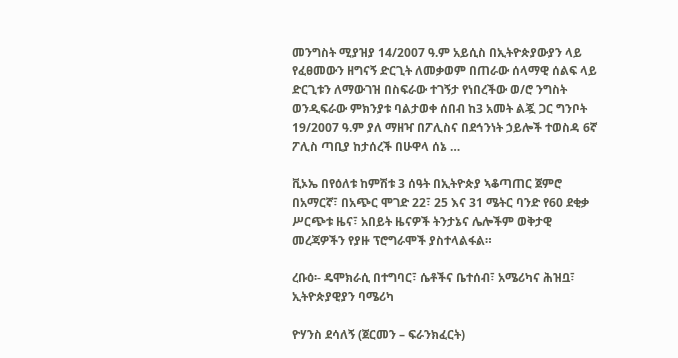መንግስት ሚያዝያ 14/2007 ዓ.ም አይሲስ በኢትዮጵያውያን ላይ የፈፀመውን ዘግናኝ ድርጊት ለመቃወም በጠራው ሰላማዊ ሰልፍ ላይ ድርጊቱን ለማውገዝ በስፍራው ተገኝታ የነበረችው ወ/ሮ ንግስት ወንዲፍራው ምክንያቱ ባልታወቀ ሰበብ ከ3 አመት ልጇ ጋር ግንቦት 19/2007 ዓ.ም ያለ ማዘዣ በፖሊስና በደኅንነት ኃይሎች ተወስዳ 6ኛ ፖሊስ ጣቢያ ከታሰረች በሁዋላ ሰኔ …

ቪኦኤ በየዕለቱ ከምሽቱ 3 ሰዓት በኢትዮጵያ ኣቆጣጠር ጀምሮ በአማርኛ፣ በአጭር ሞገድ 22፣ 25 እና 31 ሜትር ባንድ የ60 ደቂቃ ሥርጭቱ ዜና፣ አበይት ዜናዎች ትንታኔና ሌሎችም ወቅታዊ መረጃዎችን የያዙ ፕሮግራሞች ያስተላልፋል።

ረቡዕ፡- ዴሞክራሲ በተግባር፣ ሴቶችና ቤተሰብ፣ አሜሪካና ሕዝቧ፣ ኢትዮጵያዊያን ባሜሪካ

ዮሃንስ ደሳለኝ (ጀርመን – ፍራንክፈርት)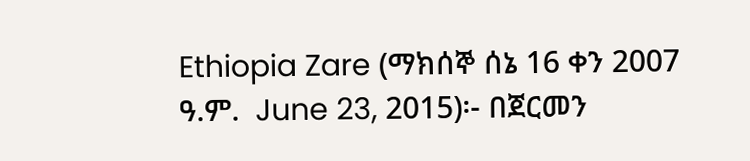Ethiopia Zare (ማክሰኞ ሰኔ 16 ቀን 2007 ዓ.ም.  June 23, 2015)፡- በጀርመን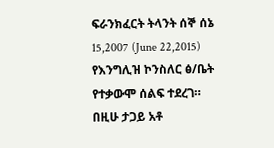ፍራንክፈርት ትላንት ሰኞ ሰኔ 15,2007 (June 22,2015) የእንግሊዝ ኮንስለር ፅ/ቤት የተቃውሞ ሰልፍ ተደረገ። በዚሁ ታጋይ አቶ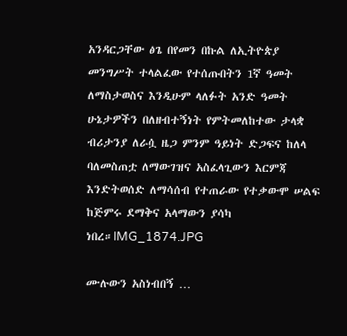አንዳርጋቸው ፅጌ በየመን በኩል ለኢትዮጵያ መንግሥት ተላልፈው የተሰጡበትን 1ኛ ዓመት ለማስታወስና እንዲሁም ላለፉት አንድ ዓመት ሁኔታዎችን በለዘብተኝነት የምትመለከተው ታላቋ ብሪታንያ ለራሷ ዜጋ ምንም ዓይነት ድጋፍና ከለላ ባለመስጠቷ ለማውገዝና አስፈላጊውን እርምጃ እንድትወሰድ ለማሳሰብ የተጠራው የተቃውሞ ሠልፍ ከጅምሩ ደማቅና አላማውን ያሳካ ነበረ።IMG_1874.JPG

ሙሉውን አስነብበኝ …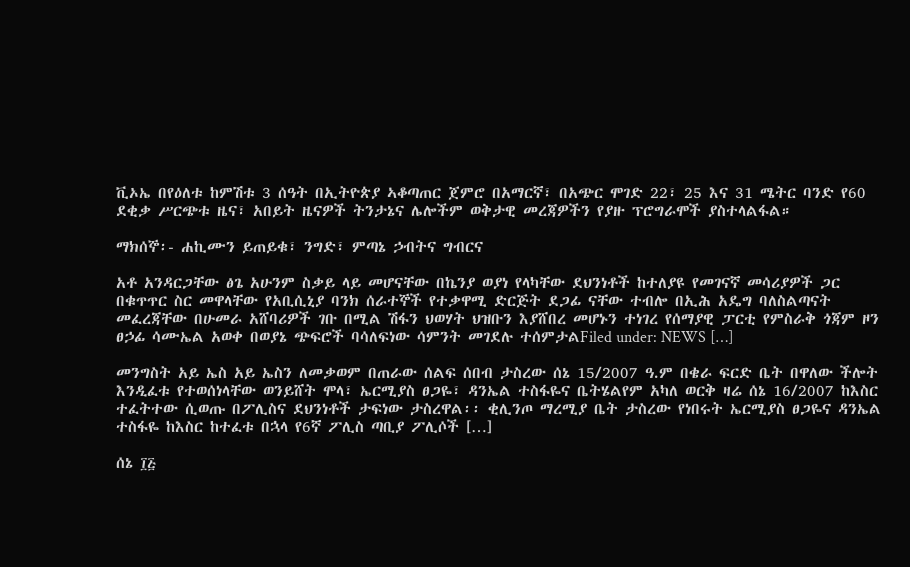ቪኦኤ በየዕለቱ ከምሽቱ 3 ሰዓት በኢትዮጵያ ኣቆጣጠር ጀምሮ በአማርኛ፣ በአጭር ሞገድ 22፣ 25 እና 31 ሜትር ባንድ የ60 ደቂቃ ሥርጭቱ ዜና፣ አበይት ዜናዎች ትንታኔና ሌሎችም ወቅታዊ መረጃዎችን የያዙ ፕሮግራሞች ያስተላልፋል።

ማክሰኞ፡- ሐኪሙን ይጠይቁ፣ ንግድ፣ ምጣኔ ኃብትና ግብርና

አቶ አንዳርጋቸው ፅጌ አሁንም ስቃይ ላይ መሆናቸው በኬንያ ወያነ የላካቸው ደህንነቶች ከተለያዩ የመገናኛ መሳሪያዎች ጋር በቁጥጥር ስር መዋላቸው የአቢሲኒያ ባንክ ሰራተኞች የተቃዋሚ ድርጅት ደጋፊ ናቸው ተብሎ በኢሕ አዴግ ባለስልጣናት መፈረጃቸው በሁመራ አሸባሪዎች ገቡ በሚል ሽፋን ህወሃት ህዝቡን እያሸበረ መሆኑን ተነገረ የሰማያዊ ፓርቲ የምስራቅ ጎጃም ዞን ፀኃፊ ሳሙኤል አወቀ በወያኔ ጭፍሮች ባሳለፍነው ሳምንት መገደሉ ተሰምታልFiled under: NEWS […]

መንግስት አይ ኤስ አይ ኤስን ለመቃወም በጠራው ሰልፍ ሰበብ ታስረው ሰኔ 15/2007 ዓ.ም በቄራ ፍርድ ቤት በዋለው ችሎት እንዲፈቱ የተወሰነላቸው ወንይሸት ሞላ፣ ኤርሚያስ ፀጋዬ፣ ዳንኤል ተስፋዬና ቤትሄልየም አካለ ወርቅ ዛሬ ሰኔ 16/2007 ከእስር ተፈትተው ሲወጡ በፖሊስና ደህንነቶች ታፍነው ታስረዋል፡፡ ቂሊንጦ ማረሚያ ቤት ታስረው የነበሩት ኤርሚያስ ፀጋዬና ዳንኤል ተስፋዬ ከእስር ከተፈቱ በኋላ የ6ኛ ፖሊስ ጣቢያ ፖሊሶች […]

ሰኔ ፲፭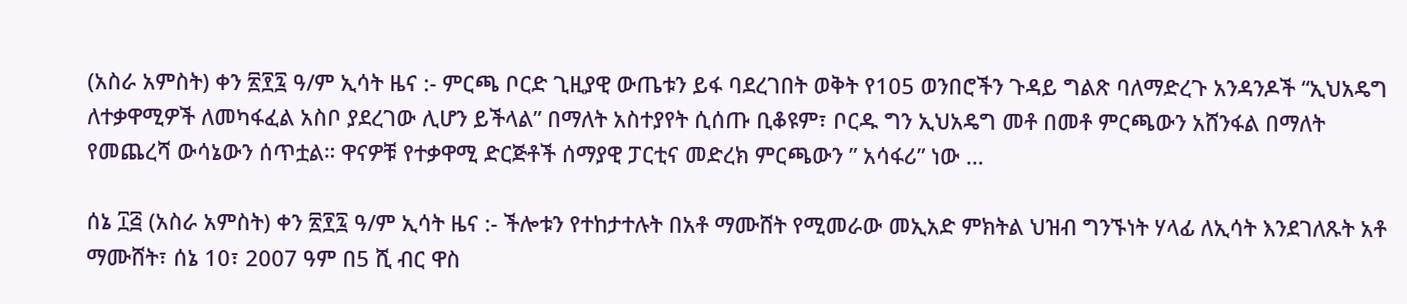(አስራ አምስት) ቀን ፳፻፯ ዓ/ም ኢሳት ዜና :- ምርጫ ቦርድ ጊዚያዊ ውጤቱን ይፋ ባደረገበት ወቅት የ105 ወንበሮችን ጉዳይ ግልጽ ባለማድረጉ አንዳንዶች “ኢህአዴግ ለተቃዋሚዎች ለመካፋፈል አስቦ ያደረገው ሊሆን ይችላል” በማለት አስተያየት ሲሰጡ ቢቆዩም፣ ቦርዱ ግን ኢህአዴግ መቶ በመቶ ምርጫውን አሸንፋል በማለት የመጨረሻ ውሳኔውን ሰጥቷል። ዋናዎቹ የተቃዋሚ ድርጅቶች ሰማያዊ ፓርቲና መድረክ ምርጫውን ” አሳፋሪ” ነው …

ሰኔ ፲፭ (አስራ አምስት) ቀን ፳፻፯ ዓ/ም ኢሳት ዜና :- ችሎቱን የተከታተሉት በአቶ ማሙሸት የሚመራው መኢአድ ምክትል ህዝብ ግንኙነት ሃላፊ ለኢሳት እንደገለጹት አቶ ማሙሸት፣ ሰኔ 10፣ 2007 ዓም በ5 ሺ ብር ዋስ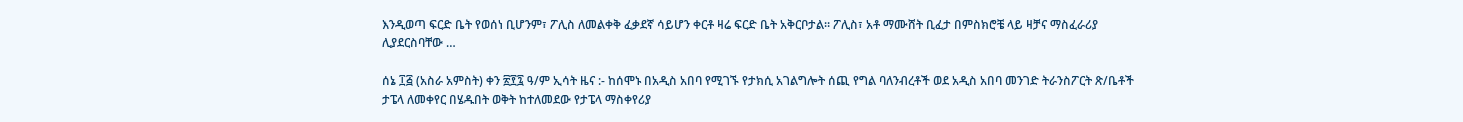እንዲወጣ ፍርድ ቤት የወሰነ ቢሆንም፣ ፖሊስ ለመልቀቅ ፈቃደኛ ሳይሆን ቀርቶ ዛሬ ፍርድ ቤት አቅርቦታል። ፖሊስ፣ አቶ ማሙሸት ቢፈታ በምስክሮቼ ላይ ዛቻና ማስፈራሪያ ሊያደርስባቸው …

ሰኔ ፲፭ (አስራ አምስት) ቀን ፳፻፯ ዓ/ም ኢሳት ዜና :- ከሰሞኑ በአዲስ አበባ የሚገኙ የታክሲ አገልግሎት ሰጪ የግል ባለንብረቶች ወደ አዲስ አበባ መንገድ ትራንስፖርት ጽ/ቤቶች ታፔላ ለመቀየር በሄዱበት ወቅት ከተለመደው የታፔላ ማስቀየሪያ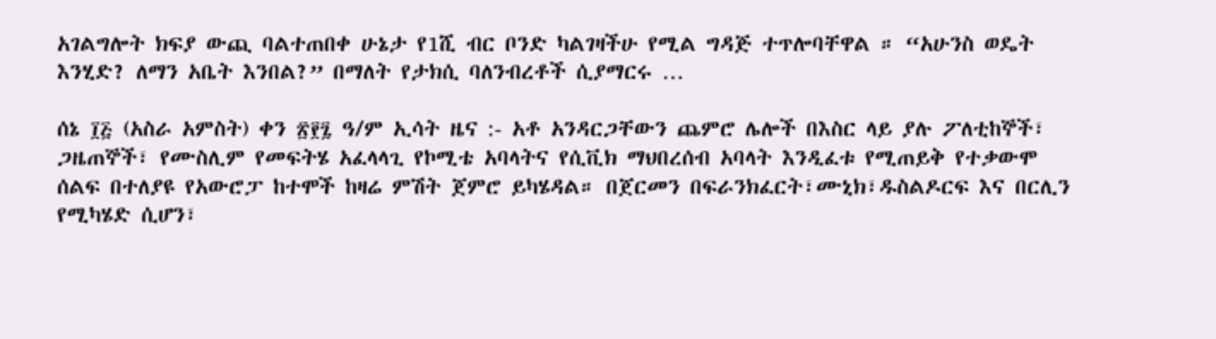አገልግሎት ክፍያ ውጪ ባልተጠበቀ ሁኔታ የ1ሺ ብር ቦንድ ካልገዛችሁ የሚል ግዳጅ ተጥሎባቸዋል ። “አሁንስ ወዴት እንሂድ? ለማን አቤት እንበል?” በማለት የታክሲ ባለንብረቶች ሲያማርሩ …

ሰኔ ፲፭ (አስራ አምስት) ቀን ፳፻፯ ዓ/ም ኢሳት ዜና :- አቶ አንዳርጋቸውን ጨምሮ ሌሎች በእስር ላይ ያሉ ፖለቲከኞች፣ ጋዜጠኞች፣ የሙስሊም የመፍትሄ አፈላላጊ የኮሚቴ አባላትና የሲቪክ ማህበረሰብ አባላት እንዲፈቱ የሚጠይቅ የተቃውሞ ሰልፍ በተለያዩ የአውሮፓ ከተሞች ከዛሬ ምሽት ጀምሮ ይካሄዳል። በጀርመን በፍራንክፈርት፣ሙኒክ፣ዱስልዶርፍ እና በርሊን የሚካሄድ ሲሆን፣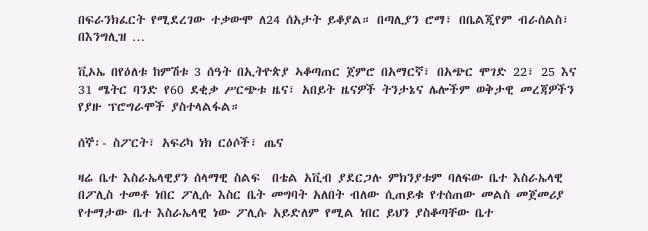በፍራንክፈርት የሚደረገው ተቃውሞ ለ24 ሰአታት ይቆያል። በጣሊያን ሮማ፣ በቤልጂየም ብራሰልስ፣ በእንግሊዝ …

ቪኦኤ በየዕለቱ ከምሽቱ 3 ሰዓት በኢትዮጵያ ኣቆጣጠር ጀምሮ በአማርኛ፣ በአጭር ሞገድ 22፣ 25 እና 31 ሜትር ባንድ የ60 ደቂቃ ሥርጭቱ ዜና፣ አበይት ዜናዎች ትንታኔና ሌሎችም ወቅታዊ መረጃዎችን የያዙ ፕሮግራሞች ያስተላልፋል።

ሰኞ፡- ስፖርት፣ አፍሪካ ነክ ርዕሶች፣ ጤና

ዛሬ ቤተ እስራኤላዊያን ሰላማዊ ስልፍ  በቴል አቪብ ያደርጋሉ ምክንያቱም ባለፍው ቤተ እስራኤላዊ በፖሊስ ተመቶ ነበር ፖሊሱ እስር ቤት መግባት አለበት ብለው ሲጠይቁ የተሰጠው መልስ መጀመሪያ የተማታው ቤተ እስራኤላዊ ነው ፖሊሱ አይድለም የሚል ነበር ይህን ያስቆጣቸው ቤተ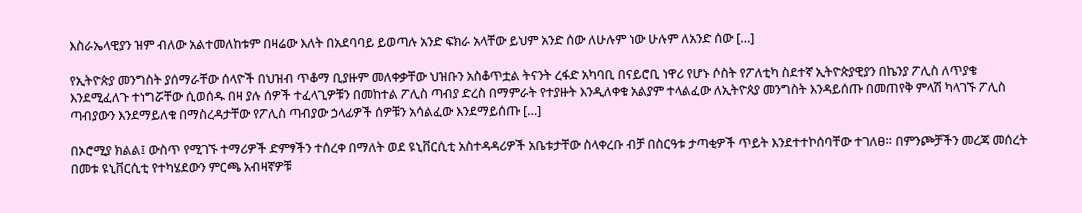እስራኤላዊያን ዝም ብለው አልተመለከቱም በዛሬው እለት በአደባባይ ይወጣሉ አንድ ፍክራ አላቸው ይህም አንድ ሰው ለሁሉም ነው ሁሉም ለአንድ ሰው […]

የኢትዮጵያ መንግስት ያሰማራቸው ሰላዮች በህዝብ ጥቆማ ቢያዙም መለቀቃቸው ህዝቡን አስቆጥቷል ትናንት ረፋድ አካባቢ በናይሮቢ ነዋሪ የሆኑ ሶስት የፖለቲካ ስደተኛ ኢትዮጵያዊያን በኬንያ ፖሊስ ለጥያቄ እንደሚፈለጉ ተነግሯቸው ሲወሰዱ በዛ ያሉ ሰዎች ተፈላጊዎቹን በመከተል ፖሊስ ጣብያ ድረስ በማምራት የተያዙት እንዲለቀቁ አልያም ተላልፈው ለኢትዮጰያ መንግስት እንዳይሰጡ በመጠየቅ ምላሽ ካላገኙ ፖሊስ ጣብያውን እንደማይለቁ በማስረዳታቸው የፖሊስ ጣብያው ኃላፊዎች ሰዎቹን አሳልፈው እንደማይሰጡ […]

በኦሮሚያ ክልል፤ ውስጥ የሚገኙ ተማሪዎች ድምፃችን ተሰረቀ በማለት ወደ ዩኒቨርሲቲ አስተዳዳሪዎች አቤቱታቸው ስላቀረቡ ብቻ በስርዓቱ ታጣቂዎች ጥይት እንደተተኮሰባቸው ተገለፀ። በምንጮቻችን መረጃ መሰረት በመቱ ዩኒቨርሲቲ የተካሄደውን ምርጫ አብዛኛዎቹ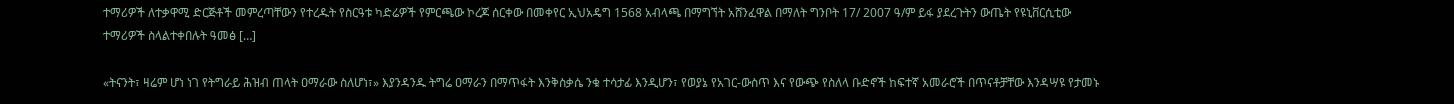ተማሪዎች ለተቃዋሚ ድርጅቶች መምረጣቸውን የተረዱት የስርዓቱ ካድሬዎች የምርጫው ኮረጆ ሰርቀው በመቀየር ኢህአዴግ 1568 አብላጫ በማግኘት አሸንፈዋል በማለት ግንቦት 17/ 2007 ዓ/ም ይፋ ያደረጉትን ውጤት የዩኒቨርሲቲው ተማሪዎች ስላልተቀበሉት ዓመፅ […]

«ትናንት፣ ዛሬም ሆነ ነገ የትግራይ ሕዝብ ጠላት ዐማራው ስለሆነ፣» እያንዳንዱ ትግሬ ዐማራን በማጥፋት እንቅስቃሴ ንቁ ተሳታፊ እንዲሆን፣ የወያኔ የአገር-ውስጥ እና የውጭ የስለላ ቡድኖች ከፍተኛ አመራሮች በጥናቶቻቸው እንዳሣዩ የታመኑ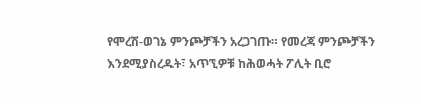የሞረሽ-ወገኔ ምንጮቻችን አረጋገጡ። የመረጃ ምንጮቻችን እንደሚያስረዱት፣ አጥኚዎቹ ከሕወሓት ፖሊት ቢሮ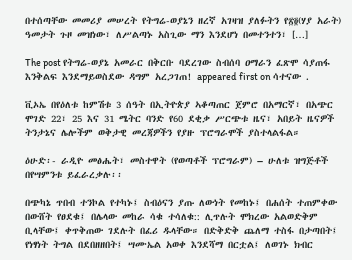በተሰጣቸው መመሪያ መሠረት የትግሬ-ወያኔን ዘረኛ አገዛዝ ያለፉትን የ፳፬(ሃያ አራት) ዓመታት ጉዞ መዝነው፣ ለሥልጣኑ አስጊው ማን እንደሆነ በመተንተን፣ […]

The post የትግሬ-ወያኔ አመራር በቅርቡ ባደረገው ስብሰባ ዐማራን ፈጽሞ ሳያጠፋ እንቅልፍ እንደማይወስደው ዳግም አረጋገጠ! appeared first on ሳተናው .

ቪኦኤ በየዕለቱ ከምሽቱ 3 ሰዓት በኢትዮጵያ ኣቆጣጠር ጀምሮ በአማርኛ፣ በአጭር ሞገድ 22፣ 25 እና 31 ሜትር ባንድ የ60 ደቂቃ ሥርጭቱ ዜና፣ አበይት ዜናዎች ትንታኔና ሌሎችም ወቅታዊ መረጃዎችን የያዙ ፕሮግራሞች ያስተላልፋል።

ዕሁድ፡- ራዲዮ መፅሔት፣ መስተዋት (የወጣቶች ፕሮግራም) – ሁለቱ ዝግጅቶች በየሣምንቱ ይፈራረቃሉ፡፡

በጭካኔ ጥበብ ተንኮል የተካኑ፤ ስብዕናን ያጡ ለውነት የመከኑ፤ በሐሰት ተጠምቀው በውሸት የፀደቁ፤ በሌላው መከራ ሳቁ ተሳለቁ:: ሊጥሉት ሞክረው አልወድቅም ቢላቸው፤ ቀጥቅጠው ገደሉት በፈሪ ዱላቸው። በድቅድቅ ጨለማ ተስፋ በታጣበት፤ የነፃነት ትግል በደበዘዘበት፤ ሣሙኤል አወቀ እንደሻማ በርቷል፤ ለወገኑ ክብር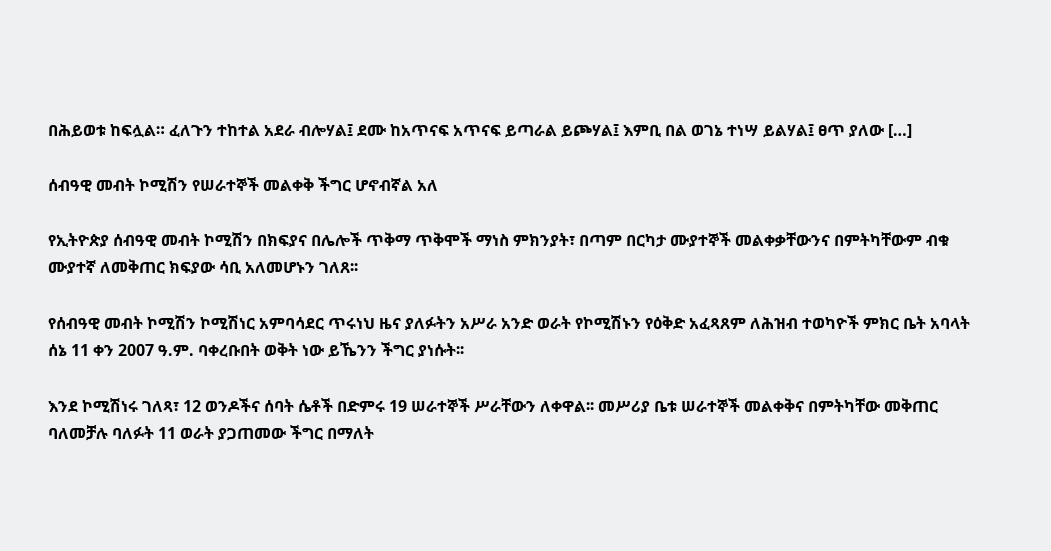በሕይወቱ ከፍሏል። ፈለጉን ተከተል አደራ ብሎሃል፤ ደሙ ከአጥናፍ አጥናፍ ይጣራል ይጮሃል፤ እምቢ በል ወገኔ ተነሣ ይልሃል፤ ፀጥ ያለው […]

ሰብዓዊ መብት ኮሚሽን የሠራተኞች መልቀቅ ችግር ሆኖብኛል አለ

የኢትዮጵያ ሰብዓዊ መብት ኮሚሽን በክፍያና በሌሎች ጥቅማ ጥቅሞች ማነስ ምክንያት፣ በጣም በርካታ ሙያተኞች መልቀቃቸውንና በምትካቸውም ብቁ ሙያተኛ ለመቅጠር ክፍያው ሳቢ አለመሆኑን ገለጸ፡፡

የሰብዓዊ መብት ኮሚሽን ኮሚሽነር አምባሳደር ጥሩነህ ዜና ያለፉትን አሥራ አንድ ወራት የኮሚሽኑን የዕቅድ አፈጻጸም ለሕዝብ ተወካዮች ምክር ቤት አባላት ሰኔ 11 ቀን 2007 ዓ.ም. ባቀረቡበት ወቅት ነው ይኼንን ችግር ያነሱት፡፡

እንደ ኮሚሽነሩ ገለጻ፣ 12 ወንዶችና ሰባት ሴቶች በድምሩ 19 ሠራተኞች ሥራቸውን ለቀዋል፡፡ መሥሪያ ቤቱ ሠራተኞች መልቀቅና በምትካቸው መቅጠር ባለመቻሉ ባለፉት 11 ወራት ያጋጠመው ችግር በማለት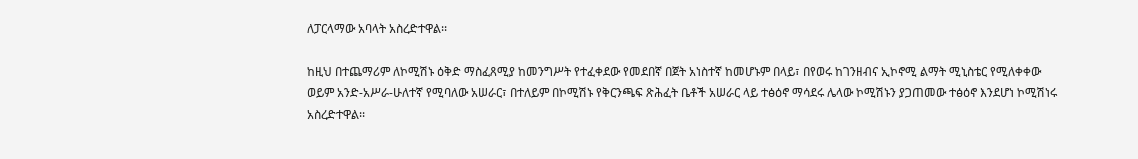ለፓርላማው አባላት አስረድተዋል፡፡

ከዚህ በተጨማሪም ለኮሚሽኑ ዕቅድ ማስፈጸሚያ ከመንግሥት የተፈቀደው የመደበኛ በጀት አነስተኛ ከመሆኑም በላይ፣ በየወሩ ከገንዘብና ኢኮኖሚ ልማት ሚኒስቴር የሚለቀቀው ወይም አንድ-አሥራ-ሁለተኛ የሚባለው አሠራር፣ በተለይም በኮሚሽኑ የቅርንጫፍ ጽሕፈት ቤቶች አሠራር ላይ ተፅዕኖ ማሳደሩ ሌላው ኮሚሽኑን ያጋጠመው ተፅዕኖ እንደሆነ ኮሚሽነሩ  አስረድተዋል፡፡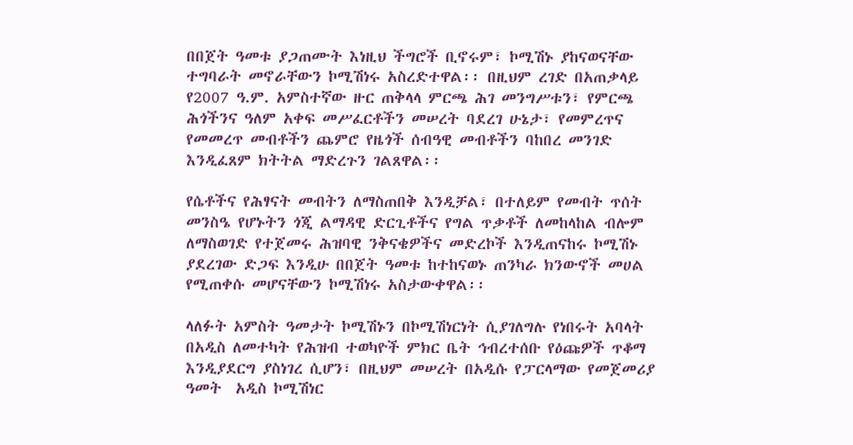በበጀት ዓመቱ ያጋጠሙት እነዚህ ችግሮች ቢኖሩም፣ ኮሚሽኑ ያከናወናቸው ተግባራት መኖራቸውን ኮሚሽነሩ አስረድተዋል፡፡ በዚህም ረገድ በአጠቃላይ የ2007 ዓ.ም. አምስተኛው ዙር ጠቅላላ ምርጫ ሕገ መንግሥቱን፣ የምርጫ ሕጎችንና ዓለም አቀፍ መሥፈርቶችን መሠረት ባደረገ ሁኔታ፣ የመምረጥና የመመረጥ መብቶችን ጨምሮ የዜጎች ሰብዓዊ መብቶችን ባከበረ መንገድ እንዲፈጸም ክትትል ማድረጉን ገልጸዋል፡፡

የሴቶችና የሕፃናት መብትን ለማስጠበቅ እንዲቻል፣ በተለይም የመብት ጥሰት መንስዔ የሆኑትን ጎጂ ልማዳዊ ድርጊቶችና የግል ጥቃቶች ለመከላከል ብሎም ለማስወገድ የተጀመሩ ሕዝባዊ ንቅናቄዎችና መድረኮች እንዲጠናከሩ ኮሚሽኑ ያደረገው ድጋፍ እንዲሁ በበጀት ዓመቱ ከተከናወኑ ጠንካራ ክንውኖች መሀል የሚጠቀሱ መሆናቸውን ኮሚሽነሩ አስታውቀዋል፡፡

ላለፉት አምስት ዓመታት ኮሚሽኑን በኮሚሽነርነት ሲያገለግሉ የነበሩት አባላት በአዲስ ለመተካት የሕዝብ ተወካዮች ምክር ቤት ኅብረተሰቡ የዕጩዎች ጥቆማ እንዲያደርግ ያስነገረ ሲሆን፣ በዚህም መሠረት በአዲሱ የፓርላማው የመጀመሪያ ዓመት  አዲስ ኮሚሽነር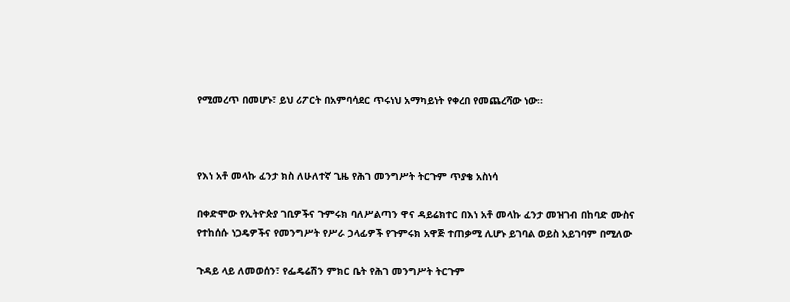የሚመረጥ በመሆኑ፣ ይህ ሪፖርት በአምባሳደር ጥሩነህ አማካይነት የቀረበ የመጨረሻው ነው፡፡



የእነ አቶ መላኩ ፈንታ ክስ ለሁለተኛ ጊዜ የሕገ መንግሥት ትርጉም ጥያቄ አስነሳ

በቀድሞው የኢትዮጵያ ገቢዎችና ጉምሩክ ባለሥልጣን ዋና ዳይሬክተር በእነ አቶ መላኩ ፈንታ መዝገብ በከባድ ሙስና የተከሰሱ ነጋዴዎችና የመንግሥት የሥራ ኃላፊዎች የጉምሩክ አዋጅ ተጠቃሚ ሊሆኑ ይገባል ወይስ አይገባም በሚለው

ጉዳይ ላይ ለመወሰን፣ የፌዴሬሽን ምክር ቤት የሕገ መንግሥት ትርጉም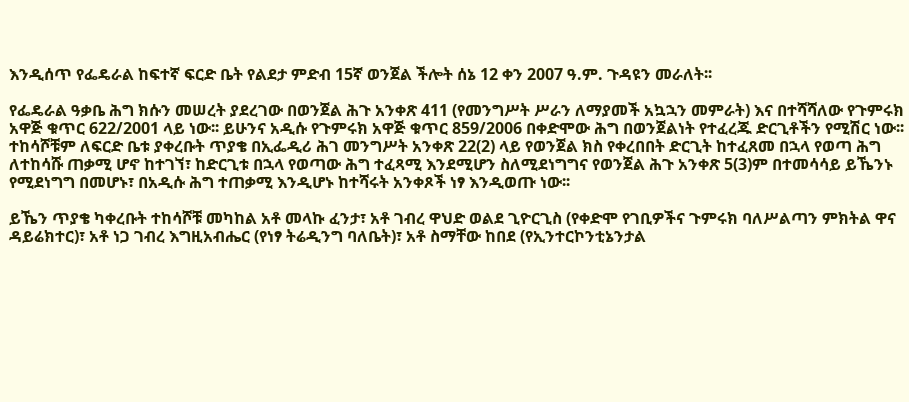እንዲሰጥ የፌዴራል ከፍተኛ ፍርድ ቤት የልደታ ምድብ 15ኛ ወንጀል ችሎት ሰኔ 12 ቀን 2007 ዓ.ም. ጉዳዩን መራለት፡፡

የፌዴራል ዓቃቤ ሕግ ክሱን መሠረት ያደረገው በወንጀል ሕጉ አንቀጽ 411 (የመንግሥት ሥራን ለማያመች አኳኋን መምራት) እና በተሻሻለው የጉምሩክ አዋጅ ቁጥር 622/2001 ላይ ነው፡፡ ይሁንና አዲሱ የጉምሩክ አዋጅ ቁጥር 859/2006 በቀድሞው ሕግ በወንጀልነት የተፈረጁ ድርጊቶችን የሚሽር ነው፡፡ ተከሳሾቹም ለፍርድ ቤቱ ያቀረቡት ጥያቄ በኢፌዲሪ ሕገ መንግሥት አንቀጽ 22(2) ላይ የወንጀል ክስ የቀረበበት ድርጊት ከተፈጸመ በኋላ የወጣ ሕግ ለተከሳሹ ጠቃሚ ሆኖ ከተገኘ፣ ከድርጊቱ በኋላ የወጣው ሕግ ተፈጻሚ እንደሚሆን ስለሚደነግግና የወንጀል ሕጉ አንቀጽ 5(3)ም በተመሳሳይ ይኼንኑ የሚደነግግ በመሆኑ፣ በአዲሱ ሕግ ተጠቃሚ እንዲሆኑ ከተሻሩት አንቀጾች ነፃ እንዲወጡ ነው፡፡

ይኼን ጥያቄ ካቀረቡት ተከሳሾቹ መካከል አቶ መላኩ ፈንታ፣ አቶ ገብረ ዋህድ ወልደ ጊዮርጊስ (የቀድሞ የገቢዎችና ጉምሩክ ባለሥልጣን ምክትል ዋና ዳይሬክተር)፣ አቶ ነጋ ገብረ እግዚአብሔር (የነፃ ትሬዲንግ ባለቤት)፣ አቶ ስማቸው ከበደ (የኢንተርኮንቲኔንታል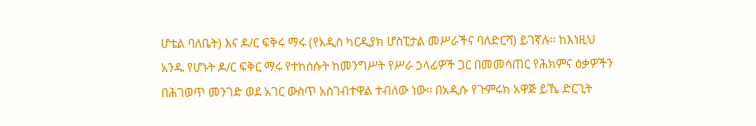ሆቴል ባለቤት) እና ዶ/ር ፍቅሩ ማሩ (የአዲስ ካርዲያክ ሆስፒታል መሥራችና ባለድርሻ) ይገኛሉ፡፡ ከእነዚህ አንዱ የሆኑት ዶ/ር ፍቅር ማሩ የተከሰሱት ከመንግሥት የሥራ ኃላፊዎች ጋር በመመሳጠር የሕክምና ዕቃዎችን በሕገወጥ መንገድ ወደ አገር ውስጥ አስገብተዋል ተብለው ነው፡፡ በአዲሱ የጉምሩክ አዋጅ ይኼ ድርጊት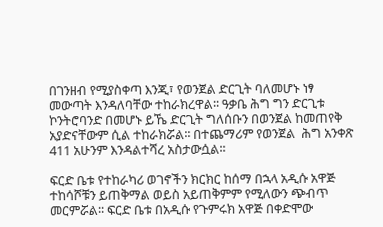በገንዘብ የሚያስቀጣ እንጂ፣ የወንጀል ድርጊት ባለመሆኑ ነፃ መውጣት እንዳለባቸው ተከራክረዋል፡፡ ዓቃቤ ሕግ ግን ድርጊቱ ኮንትሮባንድ በመሆኑ ይኼ ድርጊት ግለሰቡን በወንጀል ከመጠየቅ አያድናቸውም ሲል ተከራክሯል፡፡ በተጨማሪም የወንጀል  ሕግ አንቀጽ 411 አሁንም እንዳልተሻረ አስታውሷል፡፡

ፍርድ ቤቱ የተከራካሪ ወገኖችን ክርክር ከሰማ በኋላ አዲሱ አዋጅ ተከሳሾቹን ይጠቅማል ወይስ አይጠቅምም የሚለውን ጭብጥ መርምሯል፡፡ ፍርድ ቤቱ በአዲሱ የጉምሩክ አዋጅ በቀድሞው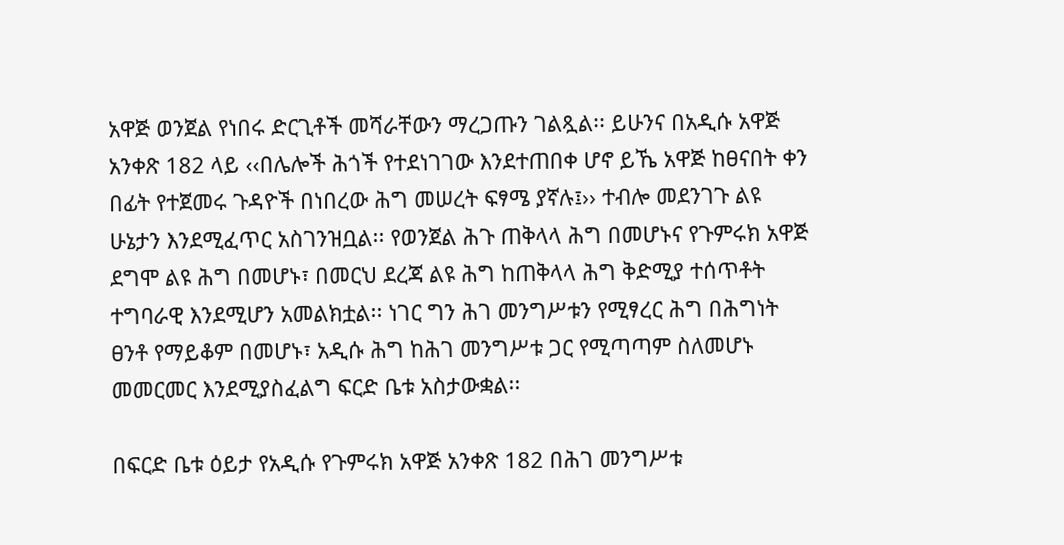አዋጅ ወንጀል የነበሩ ድርጊቶች መሻራቸውን ማረጋጡን ገልጿል፡፡ ይሁንና በአዲሱ አዋጅ አንቀጽ 182 ላይ ‹‹በሌሎች ሕጎች የተደነገገው እንደተጠበቀ ሆኖ ይኼ አዋጅ ከፀናበት ቀን በፊት የተጀመሩ ጉዳዮች በነበረው ሕግ መሠረት ፍፃሜ ያኛሉ፤›› ተብሎ መደንገጉ ልዩ ሁኔታን እንደሚፈጥር አስገንዝቧል፡፡ የወንጀል ሕጉ ጠቅላላ ሕግ በመሆኑና የጉምሩክ አዋጅ ደግሞ ልዩ ሕግ በመሆኑ፣ በመርህ ደረጃ ልዩ ሕግ ከጠቅላላ ሕግ ቅድሚያ ተሰጥቶት ተግባራዊ እንደሚሆን አመልክቷል፡፡ ነገር ግን ሕገ መንግሥቱን የሚፃረር ሕግ በሕግነት ፀንቶ የማይቆም በመሆኑ፣ አዲሱ ሕግ ከሕገ መንግሥቱ ጋር የሚጣጣም ስለመሆኑ መመርመር እንደሚያስፈልግ ፍርድ ቤቱ አስታውቋል፡፡

በፍርድ ቤቱ ዕይታ የአዲሱ የጉምሩክ አዋጅ አንቀጽ 182 በሕገ መንግሥቱ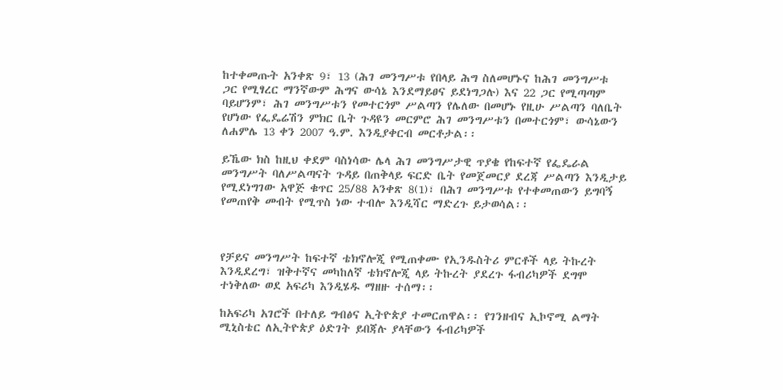ከተቀመጡት አንቀጽ 9፣ 13 (ሕገ መንግሥቱ የበላይ ሕግ ስለመሆኑና ከሕገ መንግሥቱ ጋር የሚፃረር ማንኛውም ሕግና ውሳኔ እንደማይፀና ይደነግጋሉ) እና 22 ጋር የሚጣጣም ባይሆንም፣ ሕገ መንግሥቱን የመተርጎም ሥልጣን የሌለው በመሆኑ የዚሁ ሥልጣን ባለቤት የሆነው የፌዴሬሽን ምክር ቤት ጉዳዩን መርምሮ ሕገ መንግሥቱን በመተርጎም፣ ውሳኔውን ለሐምሌ 13 ቀን 2007 ዓ.ም. እንዲያቀርብ መርቶታል፡፡

ይኼው ክስ ከዚህ ቀደም ባስነሳው ሌላ ሕገ መንግሥታዊ ጥያቄ የከፍተኛ የፌዴራል መንግሥት ባለሥልጣናት ጉዳይ በጠቅላይ ፍርድ ቤት የመጀመርያ ደረጃ ሥልጣን እንዲታይ የሚደነግገው አዋጅ ቁጥር 25/88 አንቀጽ 8(1)፣ በሕገ መንግሥቱ የተቀመጠውን ይግባኝ የመጠየቅ መብት የሚጥስ ነው ተብሎ እንዲሻር ማድረጉ ይታወሳል፡፡



የቻይና መንግሥት ከፍተኛ ቴክኖሎጂ የሚጠቀሙ የኢንዱስትሪ ምርቶች ላይ ትኩረት እንዲደረግ፣ ዝቅተኛና መካከለኛ ቴክኖሎጂ ላይ ትኩረት ያደረጉ ፋብሪካዎች ደግሞ ተነቅለው ወደ አፍሪካ እንዲሄዱ ማዘዙ ተሰማ፡፡

ከአፍሪካ አገሮች በተለይ ግብፅና ኢትዮጵያ ተመርጠዋል፡፡ የገንዘብና ኢኮኖሚ ልማት ሚኒስቴር ለኢትዮጵያ ዕድገት ይበጃሉ ያላቸውን ፋብሪካዎች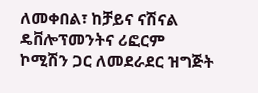ለመቀበል፣ ከቻይና ናሽናል ዴቨሎፕመንትና ሪፎርም ኮሚሽን ጋር ለመደራደር ዝግጅት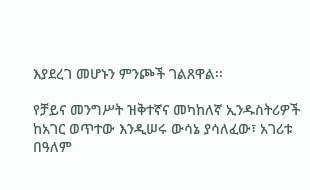እያደረገ መሆኑን ምንጮች ገልጸዋል፡፡

የቻይና መንግሥት ዝቅተኛና መካከለኛ ኢንዱስትሪዎች ከአገር ወጥተው እንዲሠሩ ውሳኔ ያሳለፈው፣ አገሪቱ በዓለም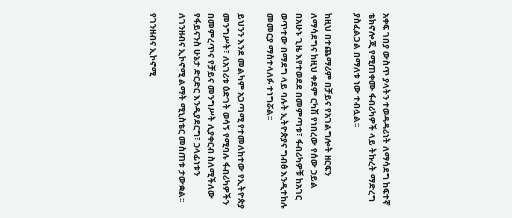አቀፍ ገበያ ውስጥ ያላትን ተወዳዳሪነት ለማሳደግ ከፍተኛ ቴክኖሎጂ የሚጠቀሙ ፋብሪካዎች ላይ ትኩረት ማድረግ ያስፈልጋል በማለቱ ነው ተብሏል፡፡

ከዚህ በተጨማሪም በቻይና የአገልግሎት ዘርፍን ለማሳደግና ከዚህ ቀደም ርካሽ የነበረው የሰው ኃይል በአሁኑ ጊዜ እየተወደደ በመምጣቱ፣ ፋብሪካዎቹ ከአገር ወጥተው በማደግ ላይ ባሉት ኢትዮጵያና ግብፅ እንዲተከሉ መመርያ ማስተላለፉ ተነግሯል፡፡

ይህንን እንደ መልካም አጋጣሚ የተመለከተው የኢትዮጵያ መንግሥት፣ ለአገሪቱ ዕድገት ወሳኝ የሚባሉ ፋብሪካዎችን በመምረጥና የቻይና መንግሥት ሊያቀርብ ስለሚችለው የፋይናንስ ሁኔታ ድርድር እንዲያደርግ፣ ኃላፊነቱን ለገንዘብና ኢኮኖሚ ልማት ሚኒስቴር መስጠቱ ታውቋል፡፡

የገንዘብና ኢኮኖሚ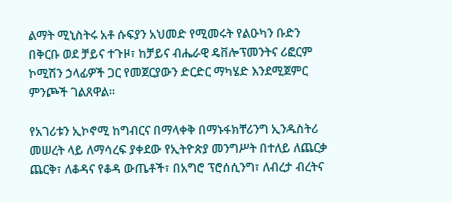ልማት ሚኒስትሩ አቶ ሱፍያን አህመድ የሚመሩት የልዑካን ቡድን በቅርቡ ወደ ቻይና ተጉዞ፣ ከቻይና ብሔራዊ ዴቨሎፕመንትና ሪፎርም ኮሚሽን ኃላፊዎች ጋር የመጀርያውን ድርድር ማካሄድ እንደሚጀምር ምንጮች ገልጸዋል፡፡

የአገሪቱን ኢኮኖሚ ከግብርና በማላቀቅ በማኑፋክቸሪንግ ኢንዱስትሪ መሠረት ላይ ለማሳረፍ ያቀደው የኢትዮጵያ መንግሥት በተለይ ለጨርቃ ጨርቅ፣ ለቆዳና የቆዳ ውጤቶች፣ በአግሮ ፕሮሰሲንግ፣ ለብረታ ብረትና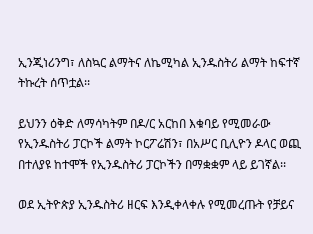ኢንጂነሪንግ፣ ለስኳር ልማትና ለኬሚካል ኢንዱስትሪ ልማት ከፍተኛ ትኩረት ሰጥቷል፡፡

ይህንን ዕቅድ ለማሳካትም በዶ/ር አርከበ እቁባይ የሚመራው የኢንዱስትሪ ፓርኮች ልማት ኮርፖሬሽን፣ በአሥር ቢሊዮን ዶላር ወጪ በተለያዩ ከተሞች የኢንዱስትሪ ፓርኮችን በማቋቋም ላይ ይገኛል፡፡

ወደ ኢትዮጵያ ኢንዱስትሪ ዘርፍ እንዲቀላቀሉ የሚመረጡት የቻይና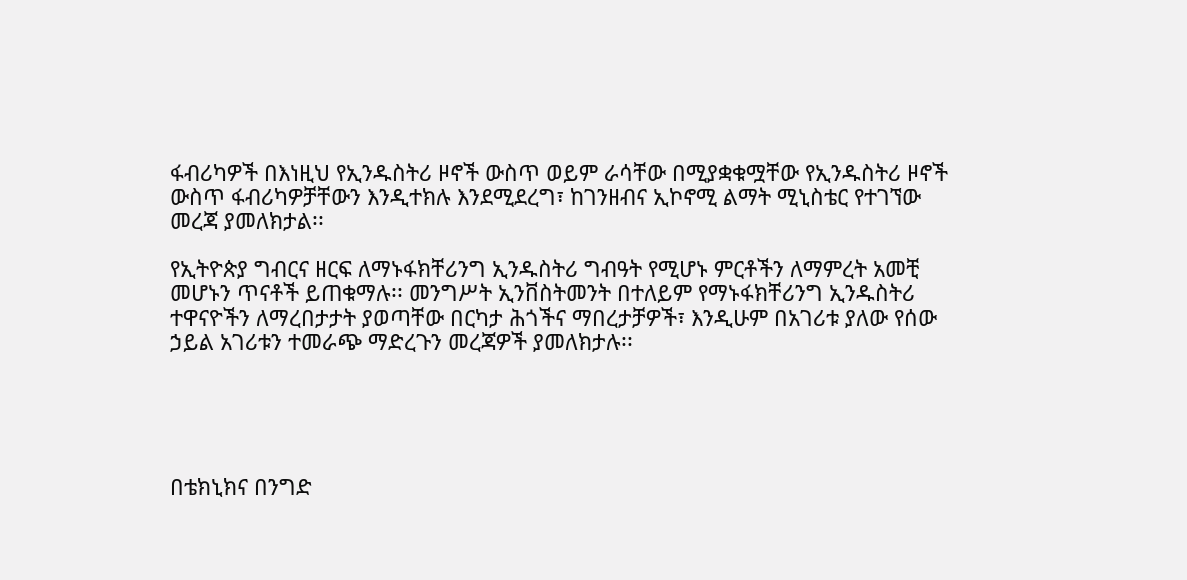ፋብሪካዎች በእነዚህ የኢንዱስትሪ ዞኖች ውስጥ ወይም ራሳቸው በሚያቋቁሟቸው የኢንዱስትሪ ዞኖች ውስጥ ፋብሪካዎቻቸውን እንዲተክሉ እንደሚደረግ፣ ከገንዘብና ኢኮኖሚ ልማት ሚኒስቴር የተገኘው መረጃ ያመለክታል፡፡

የኢትዮጵያ ግብርና ዘርፍ ለማኑፋክቸሪንግ ኢንዱስትሪ ግብዓት የሚሆኑ ምርቶችን ለማምረት አመቺ መሆኑን ጥናቶች ይጠቁማሉ፡፡ መንግሥት ኢንቨስትመንት በተለይም የማኑፋክቸሪንግ ኢንዱስትሪ ተዋናዮችን ለማረበታታት ያወጣቸው በርካታ ሕጎችና ማበረታቻዎች፣ እንዲሁም በአገሪቱ ያለው የሰው ኃይል አገሪቱን ተመራጭ ማድረጉን መረጃዎች ያመለክታሉ፡፡





በቴክኒክና በንግድ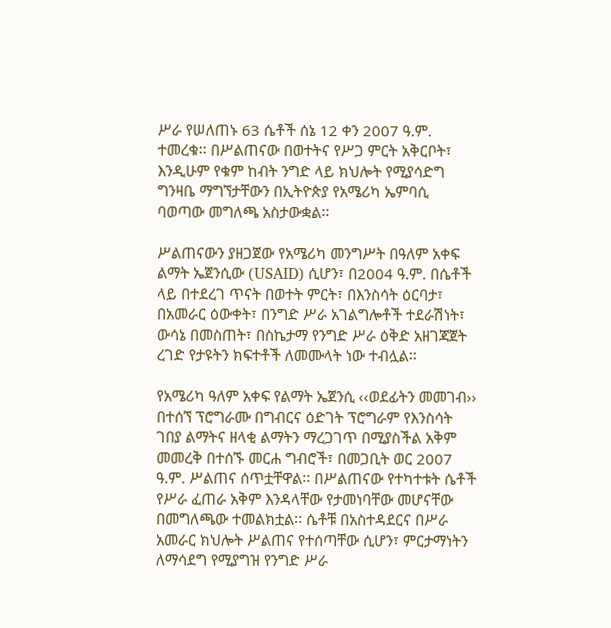ሥራ የሠለጠኑ 63 ሴቶች ሰኔ 12 ቀን 2007 ዓ.ም. ተመረቁ፡፡ በሥልጠናው በወተትና የሥጋ ምርት አቅርቦት፣ እንዲሁም የቁም ከብት ንግድ ላይ ክህሎት የሚያሳድግ ግንዛቤ ማግኘታቸውን በኢትዮጵያ የአሜሪካ ኤምባሲ ባወጣው መግለጫ አስታውቋል፡፡

ሥልጠናውን ያዘጋጀው የአሜሪካ መንግሥት በዓለም አቀፍ ልማት ኤጀንሲው (USAID) ሲሆን፣ በ2004 ዓ.ም. በሴቶች ላይ በተደረገ ጥናት በወተት ምርት፣ በእንስሳት ዕርባታ፣ በአመራር ዕውቀት፣ በንግድ ሥራ አገልግሎቶች ተደራሽነት፣ ውሳኔ በመስጠት፣ በስኬታማ የንግድ ሥራ ዕቅድ አዘገጃጀት ረገድ የታዩትን ክፍተቶች ለመሙላት ነው ተብሏል፡፡

የአሜሪካ ዓለም አቀፍ የልማት ኤጀንሲ ‹‹ወደፊትን መመገብ›› በተሰኘ ፕሮግራሙ በግብርና ዕድገት ፕሮግራም የእንስሳት ገበያ ልማትና ዘላቂ ልማትን ማረጋገጥ በሚያስችል አቅም መመረቅ በተሰኙ መርሐ ግብሮች፣ በመጋቢት ወር 2007 ዓ.ም. ሥልጠና ሰጥቷቸዋል፡፡ በሥልጠናው የተካተቱት ሴቶች የሥራ ፈጠራ አቅም እንዳላቸው የታመነባቸው መሆናቸው በመግለጫው ተመልክቷል፡፡ ሴቶቹ በአስተዳደርና በሥራ አመራር ክህሎት ሥልጠና የተሰጣቸው ሲሆን፣ ምርታማነትን ለማሳደግ የሚያግዝ የንግድ ሥራ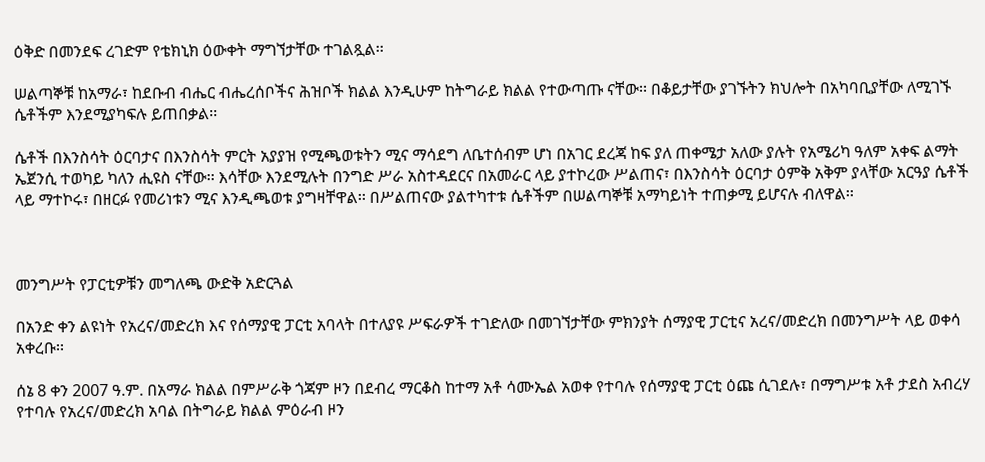ዕቅድ በመንደፍ ረገድም የቴክኒክ ዕውቀት ማግኘታቸው ተገልጿል፡፡

ሠልጣኞቹ ከአማራ፣ ከደቡብ ብሔር ብሔረሰቦችና ሕዝቦች ክልል እንዲሁም ከትግራይ ክልል የተውጣጡ ናቸው፡፡ በቆይታቸው ያገኙትን ክህሎት በአካባቢያቸው ለሚገኙ ሴቶችም እንደሚያካፍሉ ይጠበቃል፡፡

ሴቶች በእንስሳት ዕርባታና በእንስሳት ምርት አያያዝ የሚጫወቱትን ሚና ማሳደግ ለቤተሰብም ሆነ በአገር ደረጃ ከፍ ያለ ጠቀሜታ አለው ያሉት የአሜሪካ ዓለም አቀፍ ልማት ኤጀንሲ ተወካይ ካለን ሒዩስ ናቸው፡፡ እሳቸው እንደሚሉት በንግድ ሥራ አስተዳደርና በአመራር ላይ ያተኮረው ሥልጠና፣ በእንስሳት ዕርባታ ዕምቅ አቅም ያላቸው አርዓያ ሴቶች ላይ ማተኮሩ፣ በዘርፉ የመሪነቱን ሚና እንዲጫወቱ ያግዛቸዋል፡፡ በሥልጠናው ያልተካተቱ ሴቶችም በሠልጣኞቹ አማካይነት ተጠቃሚ ይሆናሉ ብለዋል፡፡



መንግሥት የፓርቲዎቹን መግለጫ ውድቅ አድርጓል

በአንድ ቀን ልዩነት የአረና/መድረክ እና የሰማያዊ ፓርቲ አባላት በተለያዩ ሥፍራዎች ተገድለው በመገኘታቸው ምክንያት ሰማያዊ ፓርቲና አረና/መድረክ በመንግሥት ላይ ወቀሳ አቀረቡ፡፡

ሰኔ 8 ቀን 2007 ዓ.ም. በአማራ ክልል በምሥራቅ ጎጃም ዞን በደብረ ማርቆስ ከተማ አቶ ሳሙኤል አወቀ የተባሉ የሰማያዊ ፓርቲ ዕጩ ሲገደሉ፣ በማግሥቱ አቶ ታደስ አብረሃ የተባሉ የአረና/መድረክ አባል በትግራይ ክልል ምዕራብ ዞን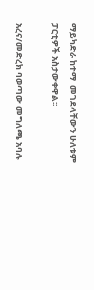ማይካድራ ከተማ  መገደላቸውን ሁለቱም ፓርቲዎች አስታውቀዋል፡፡

አረና/መድረክ ባወጣው መግለጫ አባሉ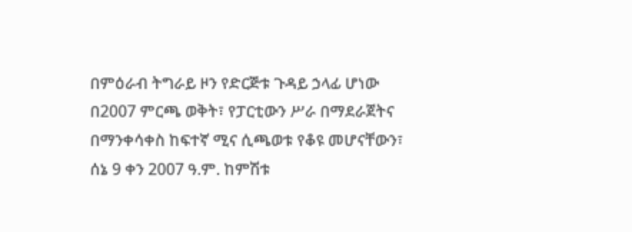በምዕራብ ትግራይ ዞን የድርጅቱ ጉዳይ ኃላፊ ሆነው በ2007 ምርጫ ወቅት፣ የፓርቲውን ሥራ በማደራጀትና በማንቀሳቀስ ከፍተኛ ሚና ሲጫወቱ የቆዩ መሆናቸውን፣ ሰኔ 9 ቀን 2007 ዓ.ም. ከምሽቱ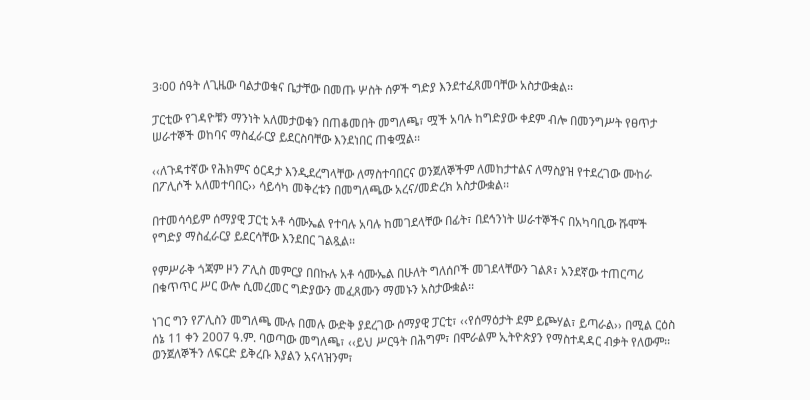3፡00 ሰዓት ለጊዜው ባልታወቁና ቤታቸው በመጡ ሦስት ሰዎች ግድያ እንደተፈጸመባቸው አስታውቋል፡፡

ፓርቲው የገዳዮቹን ማንነት አለመታወቁን በጠቆመበት መግለጫ፣ ሟች አባሉ ከግድያው ቀደም ብሎ በመንግሥት የፀጥታ ሠራተኞች ወከባና ማስፈራርያ ይደርስባቸው እንደነበር ጠቁሟል፡፡

‹‹ለጉዳተኛው የሕክምና ዕርዳታ እንዲደረግላቸው ለማስተባበርና ወንጀለኞችም ለመከታተልና ለማስያዝ የተደረገው ሙከራ በፖሊሶች አለመተባበር›› ሳይሳካ መቅረቱን በመግለጫው አረና/መድረክ አስታውቋል፡፡

በተመሳሳይም ሰማያዊ ፓርቲ አቶ ሳሙኤል የተባሉ አባሉ ከመገደላቸው በፊት፣ በደኅንነት ሠራተኞችና በአካባቢው ሹሞች የግድያ ማስፈራርያ ይደርሳቸው እንደበር ገልጿል፡፡

የምሥራቅ ጎጃም ዞን ፖሊስ መምርያ በበኩሉ አቶ ሳሙኤል በሁለት ግለሰቦች መገደላቸውን ገልጾ፣ አንደኛው ተጠርጣሪ በቁጥጥር ሥር ውሎ ሲመረመር ግድያውን መፈጸሙን ማመኑን አስታውቋል፡፡

ነገር ግን የፖሊስን መግለጫ ሙሉ በመሉ ውድቅ ያደረገው ሰማያዊ ፓርቲ፣ ‹‹የሰማዕታት ደም ይጮሃል፣ ይጣራል›› በሚል ርዕስ ሰኔ 11 ቀን 2007 ዓ.ም. ባወጣው መግለጫ፣ ‹‹ይህ ሥርዓት በሕግም፣ በሞራልም ኢትዮጵያን የማስተዳዳር ብቃት የለውም፡፡ ወንጀለኞችን ለፍርድ ይቅረቡ እያልን አናላዝንም፣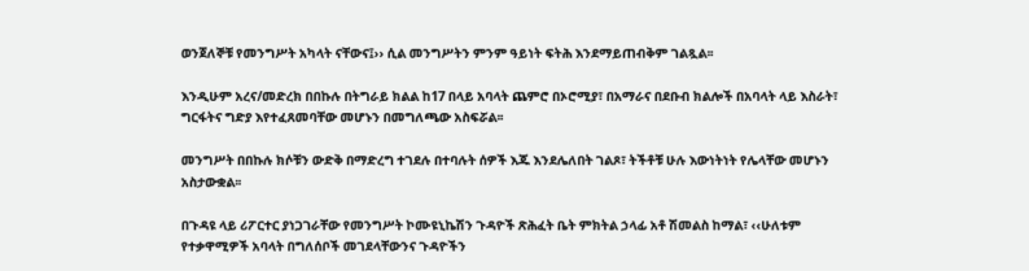ወንጀለኞቹ የመንግሥት አካላት ናቸውና፤›› ሲል መንግሥትን ምንም ዓይነት ፍትሕ እንደማይጠብቅም ገልጿል፡፡

እንዲሁም አረና/መድረክ በበኩሉ በትግራይ ክልል ከ17 በላይ አባላት ጨምሮ በኦሮሚያ፣ በአማራና በደቡብ ክልሎች በአባላት ላይ እስራት፣ ግርፋትና ግድያ እየተፈጸመባቸው መሆኑን በመግለጫው አስፍሯል፡፡

መንግሥት በበኩሉ ክሶቹን ውድቅ በማድረግ ተገደሉ በተባሉት ሰዎች እጁ እንደሌለበት ገልጾ፣ ትችቶቹ ሁሉ እውነትነት የሌላቸው መሆኑን አስታውቋል፡፡

በጉዳዩ ላይ ሪፖርተር ያነጋገራቸው የመንግሥት ኮሙዩኒኬሽን ጉዳዮች ጽሕፈት ቤት ምክትል ኃላፊ አቶ ሽመልስ ከማል፣ ‹‹ሁለቱም የተቃዋሚዎች አባላት በግለሰቦች መገደላቸውንና ጉዳዮችን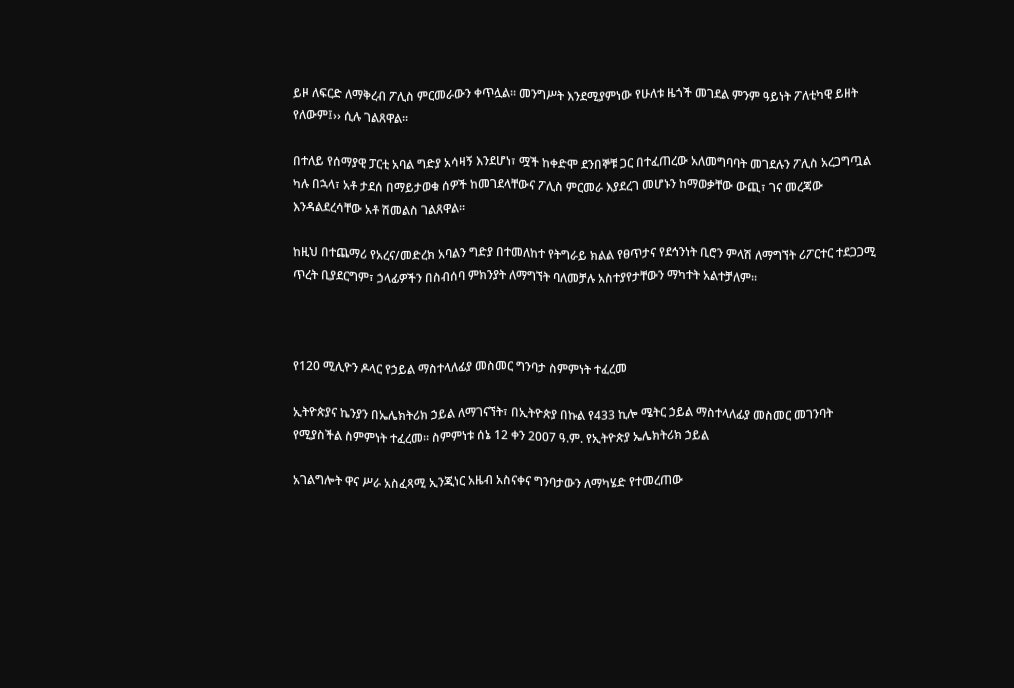ይዞ ለፍርድ ለማቅረብ ፖሊስ ምርመራውን ቀጥሏል፡፡ መንግሥት እንደሚያምነው የሁለቱ ዜጎች መገደል ምንም ዓይነት ፖለቲካዊ ይዘት የለውም፤›› ሲሉ ገልጸዋል፡፡

በተለይ የሰማያዊ ፓርቲ አባል ግድያ አሳዛኝ እንደሆነ፣ ሟች ከቀድሞ ደንበኞቹ ጋር በተፈጠረው አለመግባባት መገደሉን ፖሊስ አረጋግጧል  ካሉ በኋላ፣ አቶ ታደሰ በማይታወቁ ሰዎች ከመገደላቸውና ፖሊስ ምርመራ እያደረገ መሆኑን ከማወቃቸው ውጪ፣ ገና መረጃው እንዳልደረሳቸው አቶ ሽመልስ ገልጸዋል፡፡

ከዚህ በተጨማሪ የአረና/መድረክ አባልን ግድያ በተመለከተ የትግራይ ክልል የፀጥታና የደኅንነት ቢሮን ምላሽ ለማግኘት ሪፖርተር ተደጋጋሚ ጥረት ቢያደርግም፣ ኃላፊዎችን በስብሰባ ምክንያት ለማግኘት ባለመቻሉ አስተያየታቸውን ማካተት አልተቻለም፡፡



የ120 ሚሊዮን ዶላር የኃይል ማስተላለፊያ መስመር ግንባታ ስምምነት ተፈረመ

ኢትዮጵያና ኬንያን በኤሌክትሪክ ኃይል ለማገናኘት፣ በኢትዮጵያ በኩል የ433 ኪሎ ሜትር ኃይል ማስተላለፊያ መስመር መገንባት የሚያስችል ስምምነት ተፈረመ፡፡ ስምምነቱ ሰኔ 12 ቀን 2007 ዓ.ም. የኢትዮጵያ ኤሌክትሪክ ኃይል

አገልግሎት ዋና ሥራ አስፈጻሚ ኢንጂነር አዜብ አስናቀና ግንባታውን ለማካሄድ የተመረጠው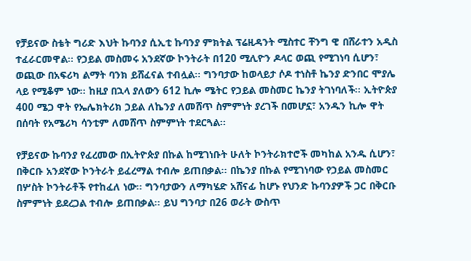የቻይናው ስቴት ግሪድ እህት ኩባንያ ሲኢቲ ኩባንያ ምክትል ፕሬዚዳንት ሚስተር ቸንግ ዊ በሸራተን አዲስ ተፈራርመዋል፡፡ የኃይል መስመሩ አንደኛው ኮንትራት በ120 ሚሊዮን ዶላር ወጪ የሚገነባ ሲሆን፣ ወጪው በአፍሪካ ልማት ባንክ ይሸፈናል ተብሏል፡፡ ግንባታው ከወላይታ ሶዶ ተነስቶ ኬንያ ድንበር ሞያሌ ላይ የሚቆም ነው፡፡ ከዚያ በኋላ ያለውን 612 ኪሎ ሜትር የኃይል መስመር ኬንያ ትገነባለች፡፡ ኢትዮጵያ 400 ሜጋ ዋት የኤሌክትሪክ ኃይል ለኬንያ ለመሸጥ ስምምነት ያረገች በመሆኗ፣ አንዱን ኪሎ ዋት በሰባት የአሜሪካ ሳንቲም ለመሸጥ ስምምነት ተደርጓል፡፡

የቻይናው ኩባንያ የፈረመው በኢትዮጵያ በኩል ከሚገነቡት ሁለት ኮንትራክተሮች መካከል አንዱ ሲሆን፣ በቅርቡ አንደኛው ኮንትራት ይፈረማል ተብሎ ይጠበቃል፡፡ በኬንያ በኩል የሚገነባው የኃይል መስመር በሦስት ኮንትራቶች የተከፈለ ነው፡፡ ግንባታውን ለማካሄድ አሸናፊ ከሆኑ የህንድ ኩባንያዎች ጋር በቅርቡ ስምምነት ይደረጋል ተብሎ ይጠበቃል፡፡ ይህ ግንባታ በ26 ወራት ውስጥ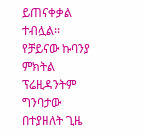ይጠናቀቃል ተብሏል፡፡ የቻይናው ኩባንያ ምክትል ፕሬዚዳንትም ግንባታው በተያዘለት ጊዜ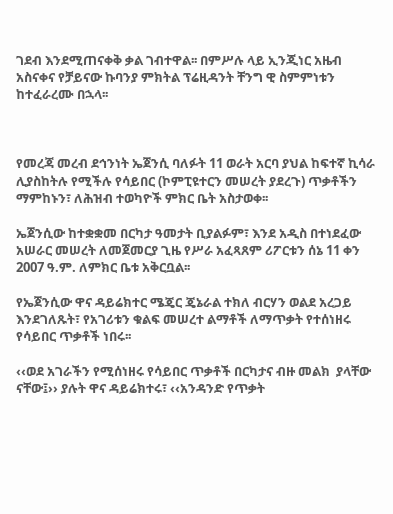ገደብ እንደሚጠናቀቅ ቃል ገብተዋል፡፡ በምሥሉ ላይ ኢንጂነር አዜብ አስናቀና የቻይናው ኩባንያ ምክትል ፕሬዚዳንት ቸንግ ዊ ስምምነቱን ከተፈራረሙ በኋላ፡፡



የመረጃ መረብ ደኅንነት ኤጀንሲ ባለፉት 11 ወራት አርባ ያህል ከፍተኛ ኪሳራ ሊያስከትሉ የሚችሉ የሳይበር (ኮምፒዩተርን መሠረት ያደረጉ) ጥቃቶችን ማምከኑን፣ ለሕዝብ ተወካዮች ምክር ቤት አስታወቀ፡፡

ኤጀንሲው ከተቋቋመ በርካታ ዓመታት ቢያልፉም፣ እንደ አዲስ በተነደፈው አሠራር መሠረት ለመጀመርያ ጊዜ የሥራ አፈጻጸም ሪፖርቱን ሰኔ 11 ቀን 2007 ዓ.ም. ለምክር ቤቱ አቅርቧል፡፡

የኤጀንሲው ዋና ዳይሬክተር ሜጄር ጄኔራል ተክለ ብርሃን ወልደ አረጋይ እንደገለጹት፣ የአገሪቱን ቁልፍ መሠረተ ልማቶች ለማጥቃት የተሰነዘሩ የሳይበር ጥቃቶች ነበሩ፡፡

‹‹ወደ አገራችን የሚሰነዘሩ የሳይበር ጥቃቶች በርካታና ብዙ መልክ  ያላቸው ናቸው፤›› ያሉት ዋና ዳይሬክተሩ፣ ‹‹አንዳንድ የጥቃት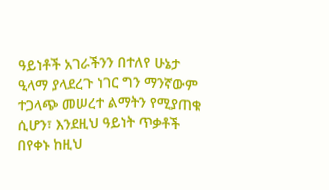ዓይነቶች አገራችንን በተለየ ሁኔታ ዒላማ ያላደረጉ ነገር ግን ማንኛውም ተጋላጭ መሠረተ ልማትን የሚያጠቁ ሲሆን፣ እንደዚህ ዓይነት ጥቃቶች በየቀኑ ከዚህ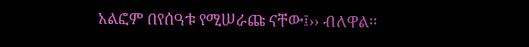አልፎም በየሰዓቱ የሚሠራጩ ናቸው፤›› ብለዋል፡፡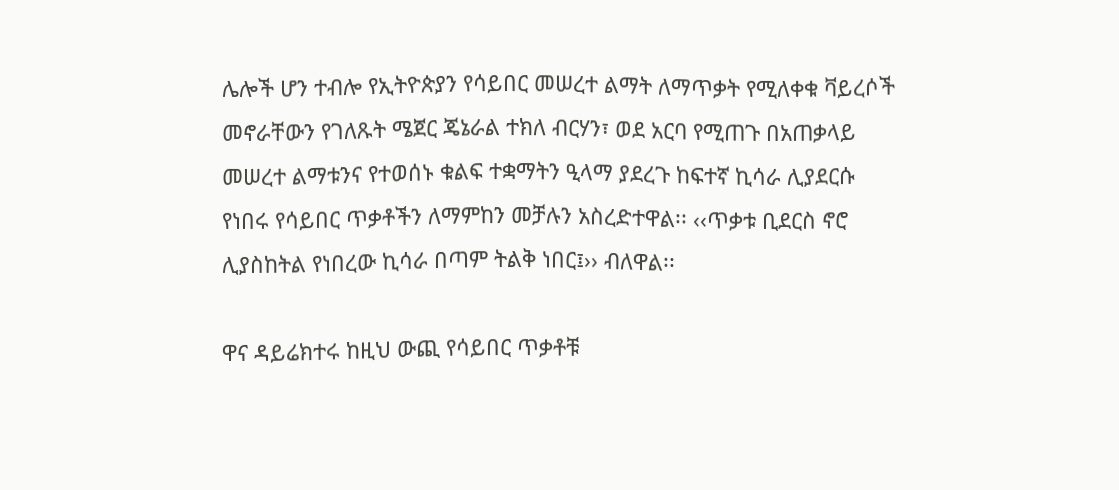ሌሎች ሆን ተብሎ የኢትዮጵያን የሳይበር መሠረተ ልማት ለማጥቃት የሚለቀቁ ቫይረሶች መኖራቸውን የገለጹት ሜጀር ጄኔራል ተክለ ብርሃን፣ ወደ አርባ የሚጠጉ በአጠቃላይ መሠረተ ልማቱንና የተወሰኑ ቁልፍ ተቋማትን ዒላማ ያደረጉ ከፍተኛ ኪሳራ ሊያደርሱ የነበሩ የሳይበር ጥቃቶችን ለማምከን መቻሉን አስረድተዋል፡፡ ‹‹ጥቃቱ ቢደርስ ኖሮ ሊያስከትል የነበረው ኪሳራ በጣም ትልቅ ነበር፤›› ብለዋል፡፡

ዋና ዳይሬክተሩ ከዚህ ውጪ የሳይበር ጥቃቶቹ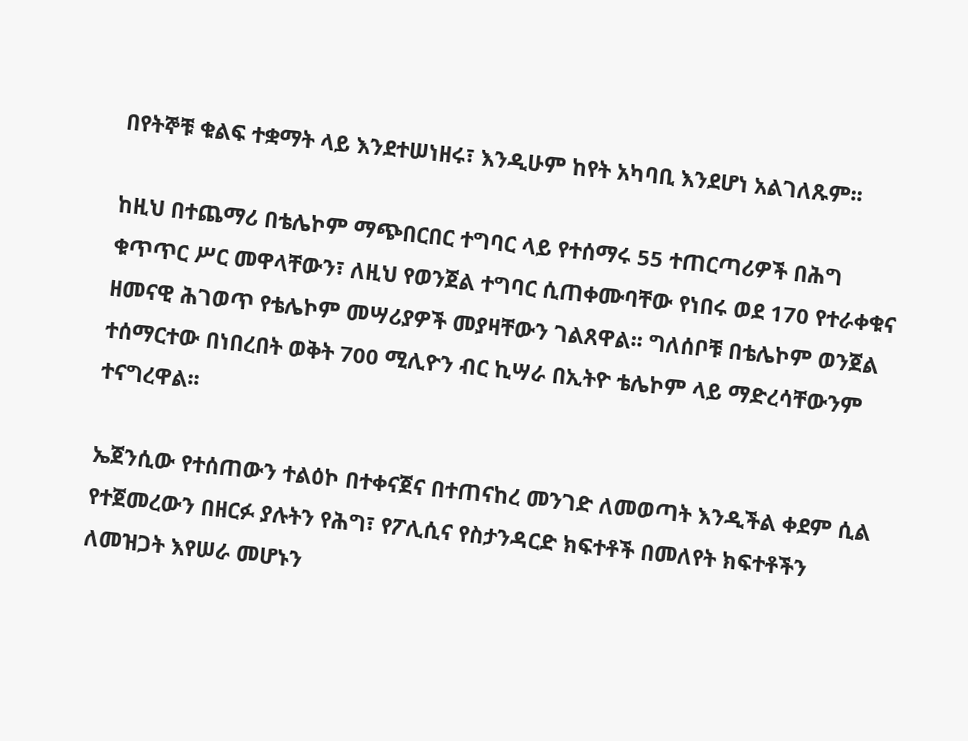በየትኞቹ ቁልፍ ተቋማት ላይ እንደተሠነዘሩ፣ እንዲሁም ከየት አካባቢ እንደሆነ አልገለጹም፡፡

ከዚህ በተጨማሪ በቴሌኮም ማጭበርበር ተግባር ላይ የተሰማሩ 55 ተጠርጣሪዎች በሕግ ቁጥጥር ሥር መዋላቸውን፣ ለዚህ የወንጀል ተግባር ሲጠቀሙባቸው የነበሩ ወደ 170 የተራቀቁና ዘመናዊ ሕገወጥ የቴሌኮም መሣሪያዎች መያዛቸውን ገልጸዋል፡፡ ግለሰቦቹ በቴሌኮም ወንጀል ተሰማርተው በነበረበት ወቅት 700 ሚሊዮን ብር ኪሣራ በኢትዮ ቴሌኮም ላይ ማድረሳቸውንም ተናግረዋል፡፡

ኤጀንሲው የተሰጠውን ተልዕኮ በተቀናጀና በተጠናከረ መንገድ ለመወጣት እንዲችል ቀደም ሲል የተጀመረውን በዘርፉ ያሉትን የሕግ፣ የፖሊሲና የስታንዳርድ ክፍተቶች በመለየት ክፍተቶችን ለመዝጋት እየሠራ መሆኑን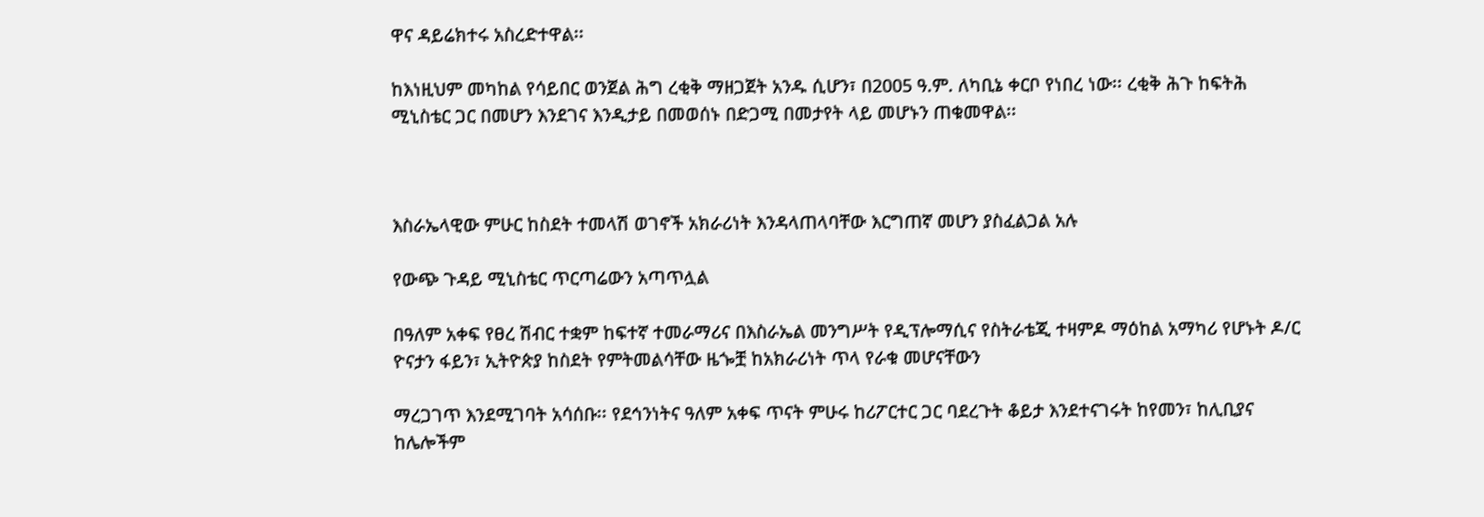ዋና ዳይሬክተሩ አስረድተዋል፡፡

ከእነዚህም መካከል የሳይበር ወንጀል ሕግ ረቂቅ ማዘጋጀት አንዱ ሲሆን፣ በ2005 ዓ.ም. ለካቢኔ ቀርቦ የነበረ ነው፡፡ ረቂቅ ሕጉ ከፍትሕ ሚኒስቴር ጋር በመሆን እንደገና እንዲታይ በመወሰኑ በድጋሚ በመታየት ላይ መሆኑን ጠቁመዋል፡፡



እስራኤላዊው ምሁር ከስደት ተመላሽ ወገኖች አክራሪነት እንዳላጠላባቸው እርግጠኛ መሆን ያስፈልጋል አሉ

የውጭ ጉዳይ ሚኒስቴር ጥርጣሬውን አጣጥሏል

በዓለም አቀፍ የፀረ ሽብር ተቋም ከፍተኛ ተመራማሪና በእስራኤል መንግሥት የዲፕሎማሲና የስትራቴጂ ተዛምዶ ማዕከል አማካሪ የሆኑት ዶ/ር ዮናታን ፋይን፣ ኢትዮጵያ ከስደት የምትመልሳቸው ዜጐቿ ከአክራሪነት ጥላ የራቁ መሆናቸውን

ማረጋገጥ እንደሚገባት አሳሰቡ፡፡ የደኅንነትና ዓለም አቀፍ ጥናት ምሁሩ ከሪፖርተር ጋር ባደረጉት ቆይታ እንደተናገሩት ከየመን፣ ከሊቢያና ከሌሎችም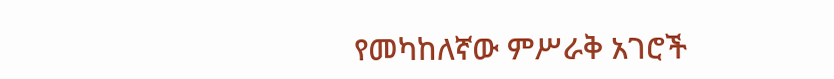የመካከለኛው ምሥራቅ አገሮች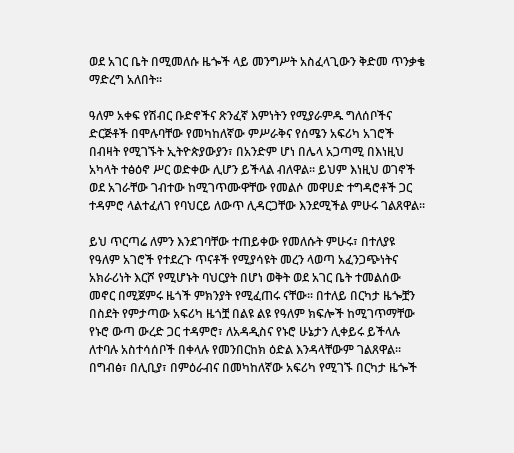ወደ አገር ቤት በሚመለሱ ዜጐች ላይ መንግሥት አስፈላጊውን ቅድመ ጥንቃቄ ማድረግ አለበት፡፡

ዓለም አቀፍ የሽብር ቡድኖችና ጽንፈኛ እምነትን የሚያራምዱ ግለሰቦችና ድርጅቶች በሞሉባቸው የመካከለኛው ምሥራቅና የሰሜን አፍሪካ አገሮች በብዛት የሚገኙት ኢትዮጵያውያን፣ በአንድም ሆነ በሌላ አጋጣሚ በእነዚህ አካላት ተፅዕኖ ሥር ወድቀው ሊሆን ይችላል ብለዋል፡፡ ይህም እነዚህ ወገኖች ወደ አገራቸው ገብተው ከሚገጥሙዋቸው የመልሶ መዋሀድ ተግዳሮቶች ጋር ተዳምሮ ላልተፈለገ የባህርይ ለውጥ ሊዳርጋቸው እንደሚችል ምሁሩ ገልጸዋል፡፡

ይህ ጥርጣሬ ለምን እንደገባቸው ተጠይቀው የመለሱት ምሁሩ፣ በተለያዩ የዓለም አገሮች የተደረጉ ጥናቶች የሚያሳዩት መረን ላወጣ አፈንጋጭነትና አክራሪነት እርሾ የሚሆኑት ባህርያት በሆነ ወቅት ወደ አገር ቤት ተመልሰው መኖር በሚጀምሩ ዜጎች ምክንያት የሚፈጠሩ ናቸው፡፡ በተለይ በርካታ ዜጐቿን በስደት የምታጣው አፍሪካ ዜጎቿ በልዩ ልዩ የዓለም ክፍሎች ከሚገጥማቸው የኑሮ ውጣ ውረድ ጋር ተዳምሮ፣ ለአዳዲስና የኑሮ ሁኔታን ሊቀይሩ ይችላሉ ለተባሉ አስተሳሰቦች በቀላሉ የመንበርከክ ዕድል እንዳላቸውም ገልጸዋል፡፡ በግብፅ፣ በሊቢያ፣ በምዕራብና በመካከለኛው አፍሪካ የሚገኙ በርካታ ዜጐች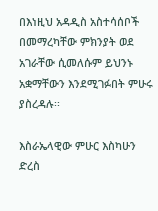በእነዚህ አዳዲስ አስተሳሰቦች በመማረካቸው ምክንያት ወደ አገራቸው ሲመለሱም ይህንኑ አቋማቸውን እንደሚገፉበት ምሁሩ ያስረዳሉ፡፡

እስራኤላዊው ምሁር እስካሁን ድረስ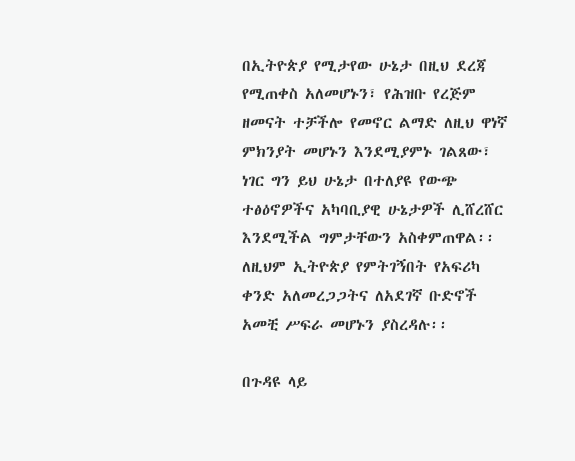በኢትዮጵያ የሚታየው ሁኔታ በዚህ ደረጃ የሚጠቀስ አለመሆኑን፣ የሕዝቡ የረጅም ዘመናት ተቻችሎ የመኖር ልማድ ለዚህ ዋነኛ ምክንያት መሆኑን እንደሚያምኑ ገልጸው፣ ነገር ግን ይህ ሁኔታ በተለያዩ የውጭ ተፅዕኖዎችና አካባቢያዊ ሁኔታዎች ሊሸረሸር እንደሚችል ግምታቸውን አስቀምጠዋል፡፡ ለዚህም ኢትዮጵያ የምትገኝበት የአፍሪካ ቀንድ አለመረጋጋትና ለአደገኛ ቡድኖች አመቺ ሥፍራ መሆኑን ያስረዳሉ፡፡

በጉዳዩ ላይ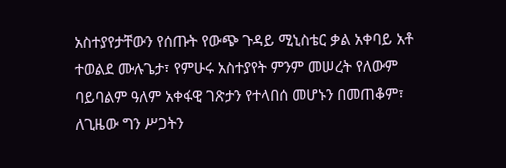አስተያየታቸውን የሰጡት የውጭ ጉዳይ ሚኒስቴር ቃል አቀባይ አቶ ተወልደ ሙሉጌታ፣ የምሁሩ አስተያየት ምንም መሠረት የለውም ባይባልም ዓለም አቀፋዊ ገጽታን የተላበሰ መሆኑን በመጠቆም፣ ለጊዜው ግን ሥጋትን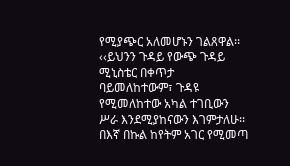የሚያጭር አለመሆኑን ገልጸዋል፡፡ ‹‹ይህንን ጉዳይ የውጭ ጉዳይ ሚኒስቴር በቀጥታ ባይመለከተውም፣ ጉዳዩ የሚመለከተው አካል ተገቢውን ሥራ እንደሚያከናውን እገምታለሁ፡፡ በእኛ በኩል ከየትም አገር የሚመጣ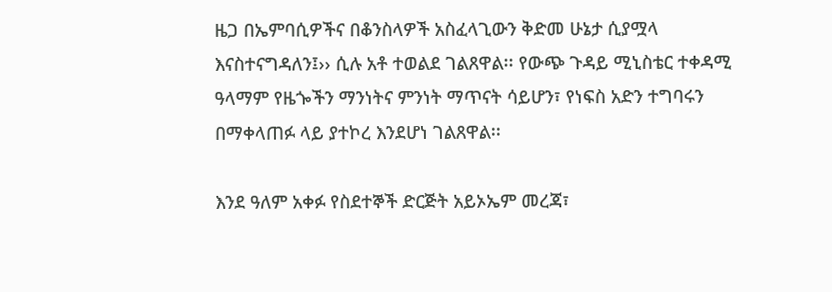ዜጋ በኤምባሲዎችና በቆንስላዎች አስፈላጊውን ቅድመ ሁኔታ ሲያሟላ እናስተናግዳለን፤›› ሲሉ አቶ ተወልደ ገልጸዋል፡፡ የውጭ ጉዳይ ሚኒስቴር ተቀዳሚ ዓላማም የዜጐችን ማንነትና ምንነት ማጥናት ሳይሆን፣ የነፍስ አድን ተግባሩን በማቀላጠፉ ላይ ያተኮረ እንደሆነ ገልጸዋል፡፡

እንደ ዓለም አቀፉ የስደተኞች ድርጅት አይኦኤም መረጃ፣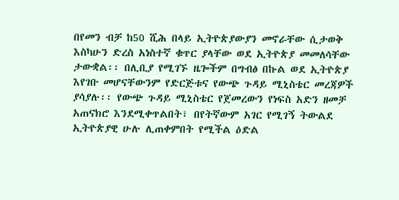በየመን ብቻ ከ50 ሺሕ በላይ ኢትዮጵያውያን መኖራቸው ሲታወቅ እስካሁን ድረስ አነስተኛ ቁጥር ያላቸው ወደ ኢትዮጵያ መመለሳቸው ታውቋል፡፡ በሊቢያ የሚገኙ ዜጐችም በግብፅ በኩል ወደ ኢትዮጵያ እየገቡ መሆናቸውንም የድርጅቱና የውጭ ጉዳይ ሚኒስቴር መረጃዎች ያሳያሉ፡፡ የውጭ ጉዳይ ሚኒስቴር የጀመረውን የነፍስ አድን ዘመቻ አጠናክሮ እንደሚቀጥልበት፣ በየትኛውም አገር የሚገኝ ትውልደ ኢትዮጵያዊ ሁሉ ሊጠቀምበት የሚችል ዕድል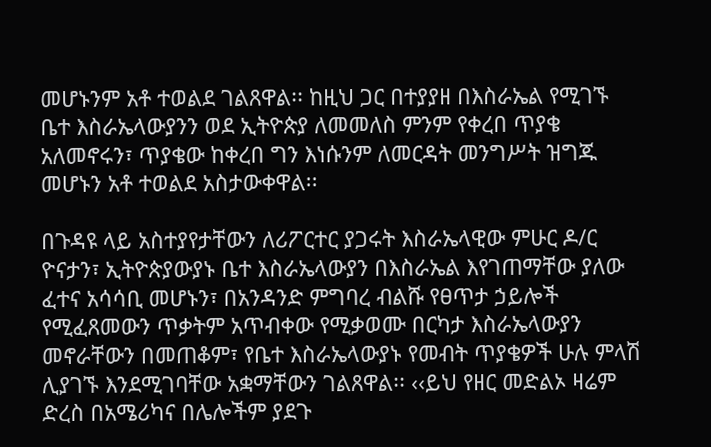መሆኑንም አቶ ተወልደ ገልጸዋል፡፡ ከዚህ ጋር በተያያዘ በእስራኤል የሚገኙ ቤተ እስራኤላውያንን ወደ ኢትዮጵያ ለመመለስ ምንም የቀረበ ጥያቄ አለመኖሩን፣ ጥያቄው ከቀረበ ግን እነሱንም ለመርዳት መንግሥት ዝግጁ መሆኑን አቶ ተወልደ አስታውቀዋል፡፡

በጉዳዩ ላይ አስተያየታቸውን ለሪፖርተር ያጋሩት እስራኤላዊው ምሁር ዶ/ር ዮናታን፣ ኢትዮጵያውያኑ ቤተ እስራኤላውያን በእስራኤል እየገጠማቸው ያለው ፈተና አሳሳቢ መሆኑን፣ በአንዳንድ ምግባረ ብልሹ የፀጥታ ኃይሎች የሚፈጸመውን ጥቃትም አጥብቀው የሚቃወሙ በርካታ እስራኤላውያን መኖራቸውን በመጠቆም፣ የቤተ እስራኤላውያኑ የመብት ጥያቄዎች ሁሉ ምላሽ ሊያገኙ እንደሚገባቸው አቋማቸውን ገልጸዋል፡፡ ‹‹ይህ የዘር መድልኦ ዛሬም ድረስ በአሜሪካና በሌሎችም ያደጉ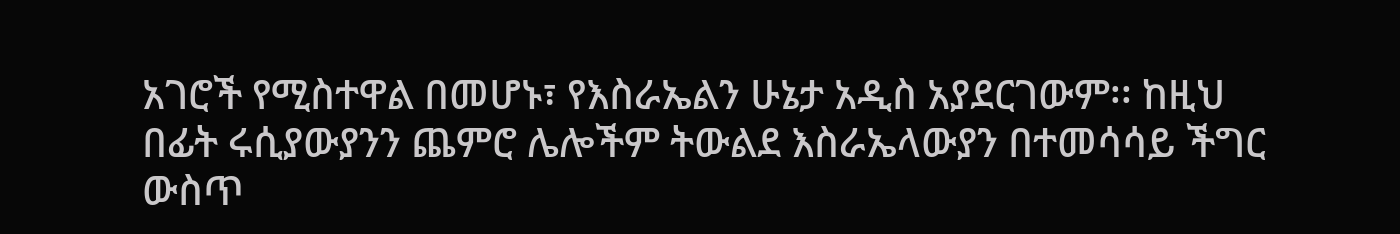አገሮች የሚስተዋል በመሆኑ፣ የእስራኤልን ሁኔታ አዲስ አያደርገውም፡፡ ከዚህ በፊት ሩሲያውያንን ጨምሮ ሌሎችም ትውልደ እስራኤላውያን በተመሳሳይ ችግር ውስጥ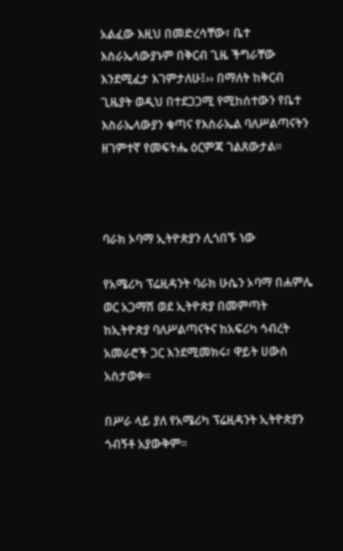አልፈው እዚህ በመድረሳቸው፣ ቤተ እስራኤላውያኑም በቅርብ ጊዜ ችግራቸው እንደሚፈታ እገምታለሁ፤›› በማለት ከቅርብ ጊዜያት ወዲህ በተደጋጋሚ የሚከሰተውን የቤተ እስራኤላውያን ቁጣና የእስራኤል ባለሥልጣናትን ዘገምተኛ የመፍትሔ ዕርምጃ ገልጸውታል፡፡



ባራክ ኦባማ ኢትዮጵያን ሊጎበኙ ነው

የአሜሪካ ፕሬዚዳንት ባራክ ሁሴን ኦባማ በሐምሌ ወር አጋማሽ ወደ ኢትዮጵያ በመምጣት ከኢትዮጵያ ባለሥልጣናትና ከአፍሪካ ኅብረት አመራሮች ጋር እንደሚመክሩ፣ ዋይት ሀውስ አስታወቀ፡፡

በሥራ ላይ ያለ የአሜሪካ ፕሬዚዳንት ኢትዮጵያን ጎብኝቶ አያውቅም፡፡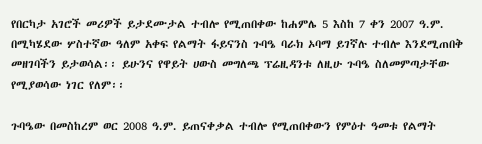የበርካታ አገሮች መሪዎች ይታደሙታል ተብሎ የሚጠበቀው ከሐምሌ 5 እስከ 7 ቀን 2007 ዓ.ም. በሚካሄደው ሦስተኛው ዓለም አቀፍ የልማት ፋይናንስ ጉባዔ ባራክ ኦባማ ይገኛሉ ተብሎ እንደሚጠበቅ መዘገባችን ይታወሳል፡፡ ይሁንና የዋይት ሀውስ መግለጫ ፕሬዚዳንቱ ለዚሁ ጉባዔ ስለመምጣታቸው የሚያወሳው ነገር የለም፡፡

ጉባዔው በመስከረም ወር 2008 ዓ.ም. ይጠናቀቃል ተብሎ የሚጠበቀውን የምዕተ ዓመቱ የልማት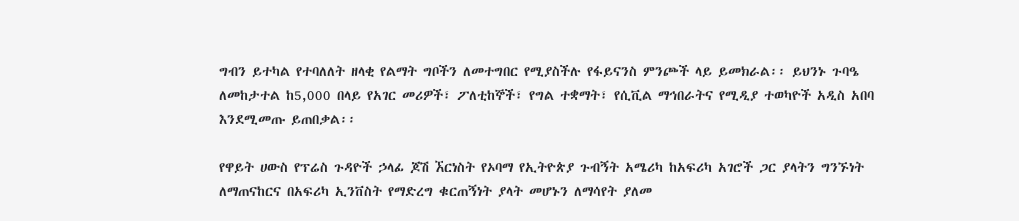ግብን ይተካል የተባለለት ዘላቂ የልማት ግቦችን ለመተግበር የሚያስችሉ የፋይናንስ ምንጮች ላይ ይመክራል፡፡ ይህንኑ ጉባዔ ለመከታተል ከ5,000 በላይ የአገር መሪዎች፣ ፖለቲከኞች፣ የግል ተቋማት፣ የሲቪል ማኅበራትና የሚዲያ ተወካዮች አዲስ አበባ እንደሚመጡ ይጠበቃል፡፡

የዋይት ሀውስ የፕሬስ ጉዳዮች ኃላፊ ጆሽ ኧርነስት የኦባማ የኢትዮጵያ ጉብኝት አሜሪካ ከአፍሪካ አገሮች ጋር ያላትን ግንኙነት ለማጠናከርና በአፍሪካ ኢንቨስት የማድረግ ቁርጠኝነት ያላት መሆኑን ለማሳየት ያለመ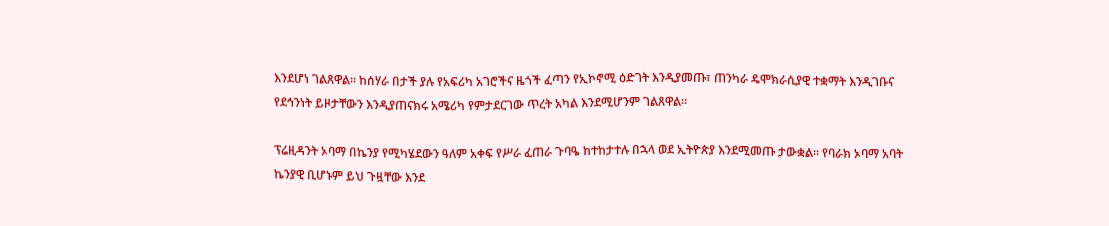እንደሆነ ገልጸዋል፡፡ ከሰሃራ በታች ያሉ የአፍሪካ አገሮችና ዜጎች ፈጣን የኢኮኖሚ ዕድገት እንዲያመጡ፣ ጠንካራ ዴሞክራሲያዊ ተቋማት እንዲገቡና የደኅንነት ይዞታቸውን እንዲያጠናክሩ አሜሪካ የምታደርገው ጥረት አካል እንደሚሆንም ገልጸዋል፡፡

ፕሬዚዳንት ኦባማ በኬንያ የሚካሄደውን ዓለም አቀፍ የሥራ ፈጠራ ጉባዔ ከተከታተሉ በኋላ ወደ ኢትዮጵያ እንደሚመጡ ታውቋል፡፡ የባራክ ኦባማ አባት ኬንያዊ ቢሆኑም ይህ ጉዟቸው እንደ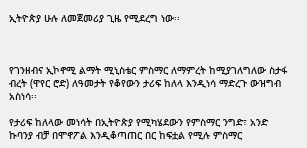ኢትዮጵያ ሁሉ ለመጀመሪያ ጊዜ የሚደረግ ነው፡፡



የገንዘብና ኢኮኖሚ ልማት ሚኒስቴር ምስማር ለማምረት ከሚያገለግለው ስታፋ ብረት (ዋየር ሮድ) ለዓመታት የቆየውን ታሪፍ ከለላ እንዲነሳ ማድረጉ ውዝግብ አስነሳ፡፡

የታሪፍ ከለላው መነሳት በኢትዮጵያ የሚካሄደውን የምስማር ንግድ፣ አንድ ኩባንያ ብቻ በሞኖፖል እንዲቆጣጠር በር ከፍቷል የሚሉ ምስማር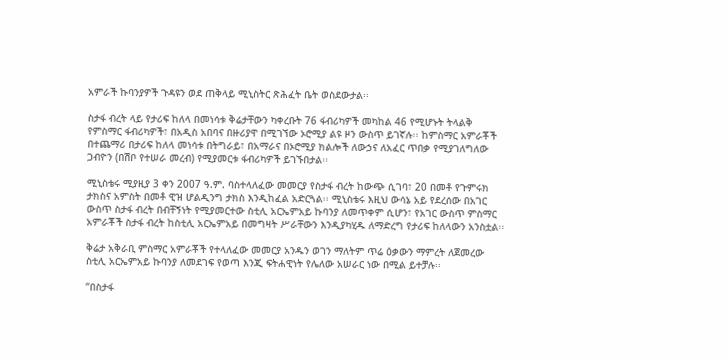አምራች ኩባንያዎች ጉዳዩን ወደ ጠቅላይ ሚኒስትር ጽሕፈት ቤት ወስደውታል፡፡

ስታፋ ብረት ላይ የታሪፍ ከለላ በመነሳቱ ቅሬታቸውን ካቀረቡት 76 ፋብሪካዎች መካከል 46 የሚሆኑት ትላልቅ የምስማር ፋብሪካዎች፣ በአዲስ አበባና በዙሪያዋ በሚገኘው ኦሮሚያ ልዩ ዞን ውስጥ ይገኛሉ፡፡ ከምስማር አምራቾች በተጨማሪ በታሪፍ ከለላ መነሳቱ በትግራይ፣ በአማራና በኦሮሚያ ክልሎች ለውኃና ለአፈር ጥበቃ የሚያገለግለው ጋብዮን (በሽቦ የተሠራ መረብ) የሚያመርቱ ፋብሪካዎች ይገኙበታል፡፡

ሚኒስቴሩ ሚያዚያ 3 ቀን 2007 ዓ.ም. ባስተላለፈው መመርያ የስታፋ ብረት ከውጭ ሲገባ፣ 20 በመቶ የጉምሩክ ታክስና አምስት በመቶ ዊዝ ሆልዲንግ ታክስ እንዲከፈል አድርጓል፡፡ ሚኒስቴሩ እዚህ ውሳኔ አይ የደረሰው በአገር ውስጥ ስታፋ ብረት በብቸኝነት የሚያመርተው ስቲሊ አርኤምአይ ኩባንያ ለመጥቀም ሲሆን፣ የአገር ውስጥ ምስማር አምራቾች ስታፋ ብረት ከስቲሊ አርኤምአይ በመግዛት ሥራቸውን እንዲያካሂዱ ለማድረግ የታሪፍ ከለላውን አንስቷል፡፡

ቅሬታ አቅራቢ ምስማር አምራቾች የተላለፈው መመርያ አንዱን ወገን ማለትም ጥሬ ዕቃውን ማምረት ለጀመረው ስቲሊ አርኤምአይ ኩባንያ ለመደገፍ የወጣ እንጂ ፍትሐዊነት የሌለው አሠራር ነው በሚል ይተቻሉ፡፡

“በስታፋ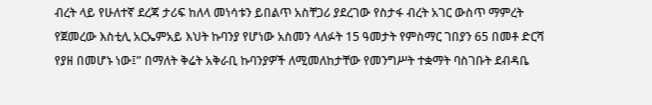ብረት ላይ የሁለተኛ ደረጃ ታሪፍ ከለላ መነሳቱን ይበልጥ አስቸጋሪ ያደረገው የስታፋ ብረት አገር ውስጥ ማምረት የጀመረው እስቲሊ አርኤምአይ እህት ኩባንያ የሆነው አስመን ላለፉት 15 ዓመታት የምስማር ገበያን 65 በመቶ ድርሻ የያዘ በመሆኑ ነው፤” በማለት ቅሬት አቅራቢ ኩባንያዎች ለሚመለከታቸው የመንግሥት ተቋማት ባስገቡት ደብዳቤ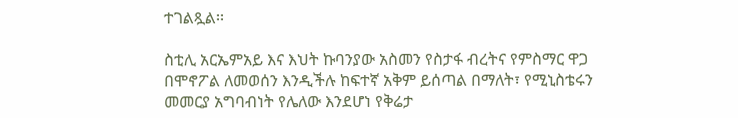ተገልጿል፡፡

ስቲሊ አርኤምአይ እና እህት ኩባንያው አስመን የስታፋ ብረትና የምስማር ዋጋ በሞኖፖል ለመወሰን እንዲችሉ ከፍተኛ አቅም ይሰጣል በማለት፣ የሚኒስቴሩን መመርያ አግባብነት የሌለው እንደሆነ የቅሬታ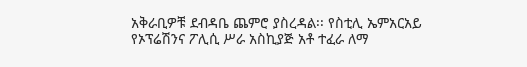አቅራቢዎቹ ደብዳቤ ጨምሮ ያስረዳል፡፡ የስቲሊ ኤምአርአይ የኦፕሬሽንና ፖሊሲ ሥራ አስኪያጅ አቶ ተፈራ ለማ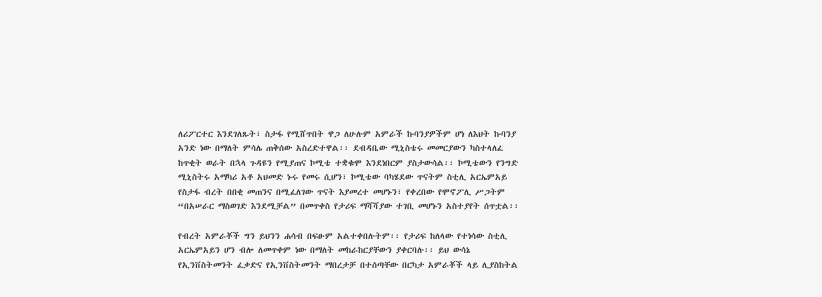ለሪፖርተር እንደገለጹት፣ ስታፋ የሚሸጥበት ዋጋ ለሁሉም አምራች ኩባንያዎችም ሆነ ለእህት ኩባንያ አንድ ነው በማለት ምሳሌ ጠቅሰው አስረድተዋል፡፡ ደብዳቤው ሚኒስቴሩ መመርያውን ካስተላለፈ ከጥቂት ወራት በኋላ ጉዳዩን የሚያጠና ኮሚቴ ተቋቁሞ እንደነበርም ያስታውሳል፡፡ ኮሚቴውን የንግድ ሚኒስትሩ አማካሪ አቶ አህመድ ኑሩ የመሩ ሲሆን፣ ኮሚቴው ባካሄደው ጥናትም ስቲሊ አርኤምአይ የስታፋ ብረት በበቂ መጠንና በሚፈለገው ጥናት እያመረተ መሆኑን፣ የቀረበው የሞኖፖሊ ሥጋትም “በአሠራር ማስወገድ እንደሚቻል” በመጥቀስ የታሪፍ ማሻሻያው ተገቢ መሆኑን አስተያየት ሰጥቷል፡፡

የብረት አምራቾች ግን ይህንን ሐሳብ በፍፁም አልተቀበሉትም፡፡ የታሪፍ ከለላው የተነሳው ስቲሊ አርኤምአይን ሆን ብሎ ለመጥቀም ነው በማለት መከራከርያቸውን ያቀርባሉ፡፡ ይህ ውሳኔ የኢንቨስትመንት ፈቃድና የኢንቨስትመንት ማበረታቻ በተሰጣቸው በርካታ አምራቾች ላይ ሊያስከትል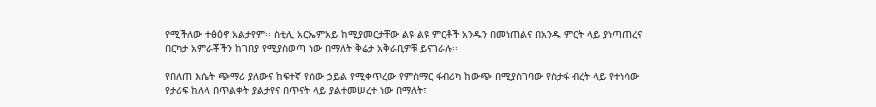የሚችለው ተፅዕኖ አልታየም፡፡ ስቲሊ አርኤምአይ ከሚያመርታቸው ልዩ ልዩ ምርቶች አንዱን በመነጠልና በአንዱ ምርት ላይ ያነጣጠረና በርካታ አምራቾችን ከገበያ የሚያስወጣ ነው በማለት ቅሬታ አቅራቢዎቹ ይናገራሉ፡፡

የበለጠ እሴት ጭማሪ ያለውና ከፍተኛ የሰው ኃይል የሚቀጥረው የምስማር ፋብሪካ ከውጭ በሚያስገባው የስታፋ ብረት ላይ የተነሳው የታሪፍ ከለላ በጥልቀት ያልታየና በጥናት ላይ ያልተመሠረተ ነው በማለት፣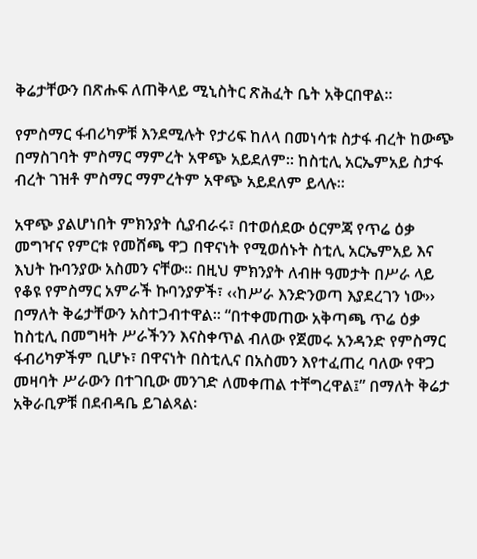ቅሬታቸውን በጽሑፍ ለጠቅላይ ሚኒስትር ጽሕፈት ቤት አቅርበዋል፡፡

የምስማር ፋብሪካዎቹ እንደሚሉት የታሪፍ ከለላ በመነሳቱ ስታፋ ብረት ከውጭ በማስገባት ምስማር ማምረት አዋጭ አይደለም፡፡ ከስቲሊ አርኤምአይ ስታፋ ብረት ገዝቶ ምስማር ማምረትም አዋጭ አይደለም ይላሉ፡፡

አዋጭ ያልሆነበት ምክንያት ሲያብራሩ፣ በተወሰደው ዕርምጃ የጥሬ ዕቃ መግዣና የምርቱ የመሸጫ ዋጋ በዋናነት የሚወሰኑት ስቲሊ አርኤምአይ እና እህት ኩባንያው አስመን ናቸው፡፡ በዚህ ምክንያት ለብዙ ዓመታት በሥራ ላይ የቆዩ የምስማር አምራች ኩባንያዎች፣ ‹‹ከሥራ እንድንወጣ እያደረገን ነው›› በማለት ቅሬታቸውን አስተጋብተዋል፡፡ “በተቀመጠው አቅጣጫ ጥሬ ዕቃ ከስቲሊ በመግዛት ሥራችንን እናስቀጥል ብለው የጀመሩ አንዳንድ የምስማር ፋብሪካዎችም ቢሆኑ፣ በዋናነት በስቲሊና በአስመን እየተፈጠረ ባለው የዋጋ መዛባት ሥራውን በተገቢው መንገድ ለመቀጠል ተቸግረዋል፤” በማለት ቅሬታ አቅራቢዎቹ በደብዳቤ ይገልጻል፡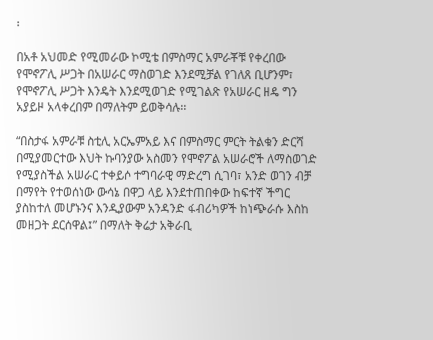፡

በአቶ አህመድ የሚመራው ኮሚቴ በምስማር አምራቾቹ የቀረበው የሞኖፖሊ ሥጋት በአሠራር ማስወገድ እንደሚቻል የገለጸ ቢሆንም፣ የሞኖፖሊ ሥጋት እንዴት እንደሚወገድ የሚገልጽ የአሠራር ዘዴ ግን አያይዞ አላቀረበም በማለትም ይወቅሳሉ፡፡

“በስታፋ አምራቹ ስቲሊ አርኤምአይ እና በምስማር ምርት ትልቁን ድርሻ በሚያመርተው እህት ኩባንያው አስመን የሞኖፖል አሠራሮች ለማስወገድ የሚያስችል አሠራር ተቀይሶ ተግባራዊ ማድረግ ሲገባ፣ አንድ ወገን ብቻ በማየት የተወሰነው ውሳኔ በዋጋ ላይ እንደተጠበቀው ከፍተኛ ችግር ያስከተለ መሆኑንና እንዲያውም አንዳንድ ፋብሪካዎች ከነጭራሱ እስከ መዘጋት ደርሰዋል፤” በማለት ቅሬታ አቅራቢ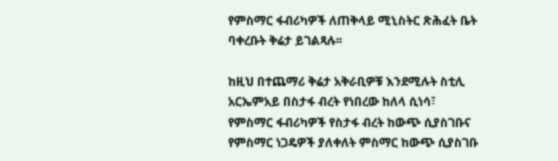የምስማር ፋብሪካዎች ለጠቅላይ ሚኒስትር ጽሕፈት ቤት ባቀረቡት ቅሬታ ይገልጻሉ፡፡

ከዚህ በተጨማሪ ቅሬታ አቅራቢዎቹ እንደሚሉት ስቲሊ አርኤምአይ በስታፋ ብረት የነበረው ከለላ ሲነሳ፣ የምስማር ፋብሪካዎች የስታፋ ብረት ከውጭ ሲያስገቡና የምስማር ነጋዴዎች ያለቀለት ምስማር ከውጭ ሲያስገቡ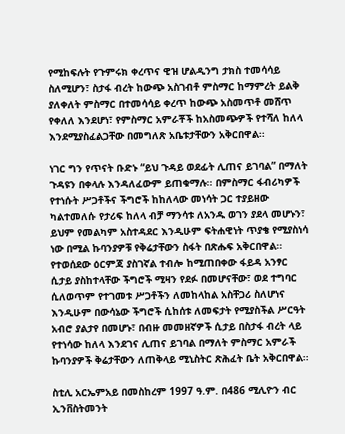የሚከፍሉት የጉምሩክ ቀረጥና ዊዝ ሆልዲንግ ታክስ ተመሳሳይ ስለሚሆን፣ ስታፋ ብረት ከውጭ አስገብቶ ምስማር ከማምረት ይልቅ ያለቀለት ምስማር በተመሳሳይ ቀረጥ ከውጭ አስመጥቶ መሸጥ የቀለለ እንደሆነ፣ የምስማር አምራቾች ከአስመጭዎች የተሻለ ከለላ እንደሚያስፈልጋቸው በመግለጽ አቤቱታቸውን አቅርበዋል፡፡

ነገር ግን የጥናት ቡድኑ “ይህ ጉዳይ ወደፊት ሊጠና ይገባል” በማለት ጉዳዩን በቀላሉ እንዳለፈውም ይጠቁማሉ፡፡ በምስማር ፋብሪካዎች የተነሱት ሥጋቶችና ችግሮች ከከለላው መነሳት ጋር ተያይዘው ካልተመለሱ የታሪፍ ከለላ ብቻ ማንሳቱ ለአንዱ ወገን ያደላ መሆኑን፣ ይህም የመልካም አስተዳደር እንዲሁም ፍትሐዊነት ጥያቄ የሚያስነሳ ነው በሚል ኩባንያዎቹ የቅሬታቸውን ስፋት በጽሑፍ አቅርበዋል፡፡ የተወሰደው ዕርምጃ ያስገኛል ተብሎ ከሚጠበቀው ፋይዳ አንፃር ሲታይ ያስከተላቸው ችግሮች ሚዛን የደፉ በመሆናቸው፣ ወደ ተግባር ሲለወጥም የተገመቱ ሥጋቶችን ለመከላከል አስቸጋሪ ስለሆነና እንዲሁም በውሳኔው ችግሮች ሲከሰቱ ለመፍታት የሚያስችል ሥርዓት አብሮ ያልታየ በመሆኑ፣ በብዙ መመዘኛዎች ሲታይ በስታፋ ብረት ላይ የተነሳው ከለላ እንደገና ሊጠና ይገባል በማለት ምስማር አምራች ኩባንያዎች ቅሬታቸውን ለጠቅላይ ሚኒስትር ጽሕፈት ቤት አቅርበዋል፡፡

ስቲሊ አርኤምአይ በመስከረም 1997 ዓ.ም. በ486 ሚሊዮን ብር ኢንቨስትመንት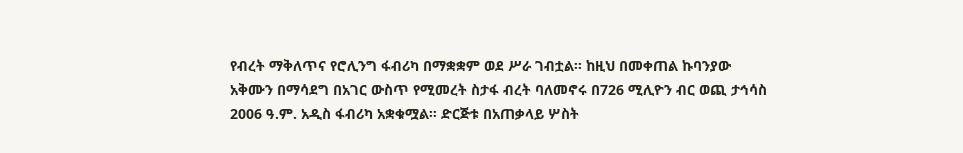የብረት ማቅለጥና የሮሊንግ ፋብሪካ በማቋቋም ወደ ሥራ ገብቷል፡፡ ከዚህ በመቀጠል ኩባንያው አቅሙን በማሳደግ በአገር ውስጥ የሚመረት ስታፋ ብረት ባለመኖሩ በ726 ሚሊዮን ብር ወጪ ታኅሳስ 2006 ዓ.ም. አዲስ ፋብሪካ አቋቁሟል፡፡ ድርጅቱ በአጠቃላይ ሦስት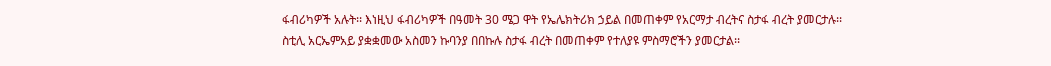ፋብሪካዎች አሉት፡፡ እነዚህ ፋብሪካዎች በዓመት 30 ሜጋ ዋት የኤሌክትሪክ ኃይል በመጠቀም የአርማታ ብረትና ስታፋ ብረት ያመርታሉ፡፡ ስቲሊ አርኤምአይ ያቋቋመው አስመን ኩባንያ በበኩሉ ስታፋ ብረት በመጠቀም የተለያዩ ምስማሮችን ያመርታል፡፡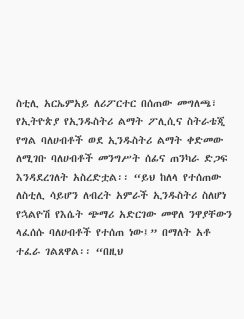ስቲሊ አርኤምአይ ለሪፖርተር በሰጠው መግለጫ፣ የኢትዮጵያ የኢንዱስትሪ ልማት ፖሊሲና ስትራቴጂ የግል ባለሀብቶች ወደ ኢንዱስትሪ ልማት ቀድመው ለሚገቡ ባለሀብቶች መንግሥት ሰፊና ጠንካራ ድጋፍ እንዳደረገለት አስረድቷል፡፡ “ይህ ከለላ የተሰጠው ለስቲሊ ሳይሆን ለብረት አምራች ኢንዱስትሪ ስለሆነ የኋልዮሽ የእሴት ጭማሪ አድርገው መዋለ ንዋያቸውን ላፈሰሱ ባለሀብቶች የተሰጠ ነው፤” በማለት አቶ ተፈራ ገልጸዋል፡፡ “በዚህ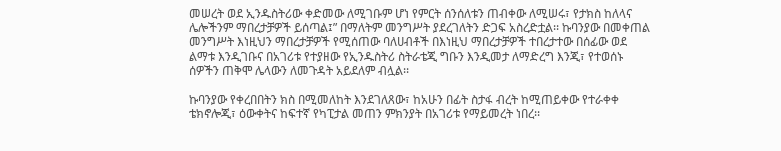መሠረት ወደ ኢንዱስትሪው ቀድመው ለሚገቡም ሆነ የምርት ሰንሰለቱን ጠብቀው ለሚሠሩ፣ የታክስ ከለላና ሌሎችንም ማበረታቻዎች ይሰጣል፤” በማለትም መንግሥት ያደረገለትን ድጋፍ አስረድቷል፡፡ ኩባንያው በመቀጠል መንግሥት እነዚህን ማበረታቻዎች የሚሰጠው ባለሀብቶች በእነዚህ ማበረታቻዎች ተበረታተው በሰፊው ወደ ልማቱ እንዲገቡና በአገሪቱ የተያዘው የኢንዱስትሪ ስትራቴጂ ግቡን እንዲመታ ለማድረግ እንጂ፣ የተወሰኑ ሰዎችን ጠቅሞ ሌላውን ለመጉዳት አይደለም ብሏል፡፡

ኩባንያው የቀረበበትን ክስ በሚመለከት እንደገለጸው፣ ከአሁን በፊት ስታፋ ብረት ከሚጠይቀው የተራቀቀ ቴክኖሎጂ፣ ዕውቀትና ከፍተኛ የካፒታል መጠን ምክንያት በአገሪቱ የማይመረት ነበረ፡፡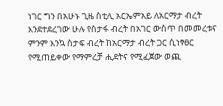ነገር ግን በአሁኑ ጊዜ ስቲሊ አርኤምአይ ለአርማታ ብረት እንደተደረገው ሁሉ የስታፋ ብረት በአገር ውስጥ በመመረቱና ምንም እንኳ ስታፍ ብረት ከአርማታ ብረት ጋር ሲነፃፀር የሚጠይቀው የማምረቻ ሒደትና የሚፈጀው ወጪ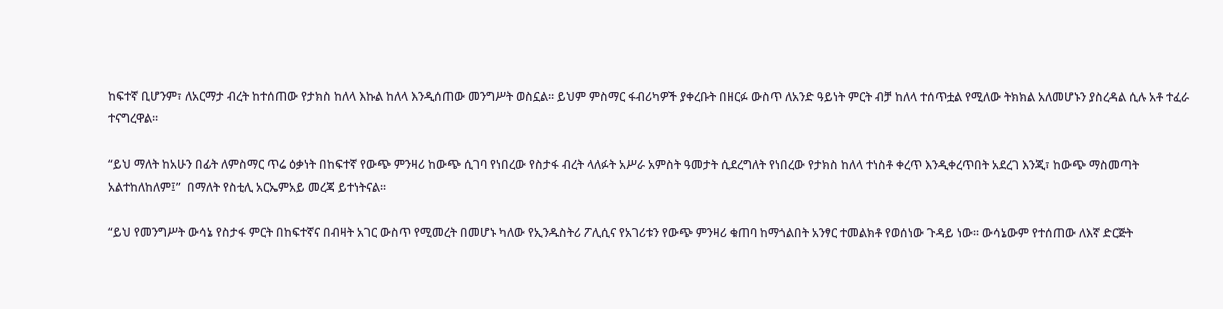ከፍተኛ ቢሆንም፣ ለአርማታ ብረት ከተሰጠው የታክስ ከለላ እኩል ከለላ እንዲሰጠው መንግሥት ወስኗል፡፡ ይህም ምስማር ፋብሪካዎች ያቀረቡት በዘርፉ ውስጥ ለአንድ ዓይነት ምርት ብቻ ከለላ ተሰጥቷል የሚለው ትክክል አለመሆኑን ያስረዳል ሲሉ አቶ ተፈራ ተናግረዋል፡፡

“ይህ ማለት ከአሁን በፊት ለምስማር ጥሬ ዕቃነት በከፍተኛ የውጭ ምንዛሪ ከውጭ ሲገባ የነበረው የስታፋ ብረት ላለፉት አሥራ አምስት ዓመታት ሲደረግለት የነበረው የታክስ ከለላ ተነስቶ ቀረጥ እንዲቀረጥበት አደረገ እንጂ፣ ከውጭ ማስመጣት አልተከለከለም፤”  በማለት የስቲሊ አርኤምአይ መረጃ ይተነትናል፡፡

“ይህ የመንግሥት ውሳኔ የስታፋ ምርት በከፍተኛና በብዛት አገር ውስጥ የሚመረት በመሆኑ ካለው የኢንዱስትሪ ፖሊሲና የአገሪቱን የውጭ ምንዛሪ ቁጠባ ከማጎልበት አንፃር ተመልክቶ የወሰነው ጉዳይ ነው፡፡ ውሳኔውም የተሰጠው ለእኛ ድርጅት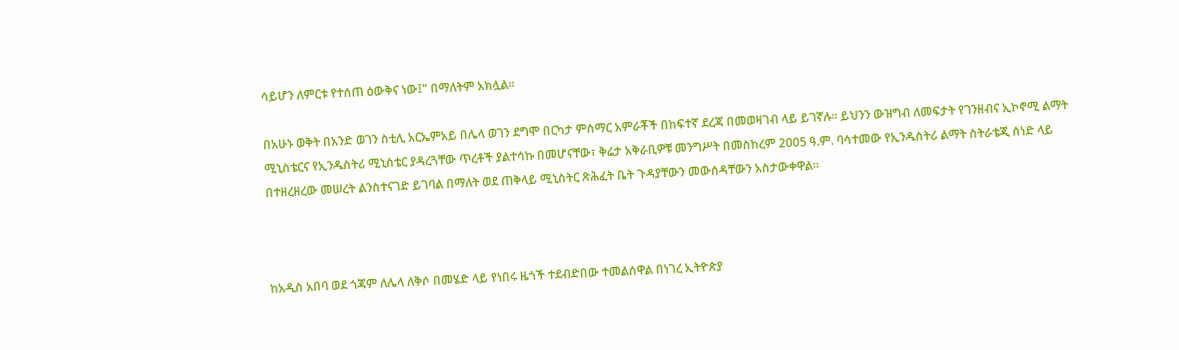ሳይሆን ለምርቱ የተሰጠ ዕውቅና ነው፤” በማለትም አክሏል፡፡

በአሁኑ ወቅት በአንድ ወገን ስቲሊ አርኤምአይ በሌላ ወገን ደግሞ በርካታ ምስማር አምራቾች በከፍተኛ ደረጃ በመወዛገብ ላይ ይገኛሉ፡፡ ይህንን ውዝግብ ለመፍታት የገንዘብና ኢኮኖሚ ልማት ሚኒስቴርና የኢንዱስትሪ ሚኒስቴር ያዳረጓቸው ጥረቶች ያልተሳኩ በመሆናቸው፣ ቅሬታ አቅራቢዎቹ መንግሥት በመስከረም 2005 ዓ.ም. ባሳተመው የኢንዱስትሪ ልማት ስትራቴጂ ሰነድ ላይ በተዘረዘረው መሠረት ልንስተናገድ ይገባል በማለት ወደ ጠቅላይ ሚኒስትር ጽሕፈት ቤት ጉዳያቸውን መውሰዳቸውን አስታውቀዋል፡፡



ከአዲስ አበባ ወደ ጎጃም ለሌላ ለቅሶ በመሄድ ላይ የነበሩ ዜጎች ተደብድበው ተመልሰዋል በነገረ ኢትዮጵያ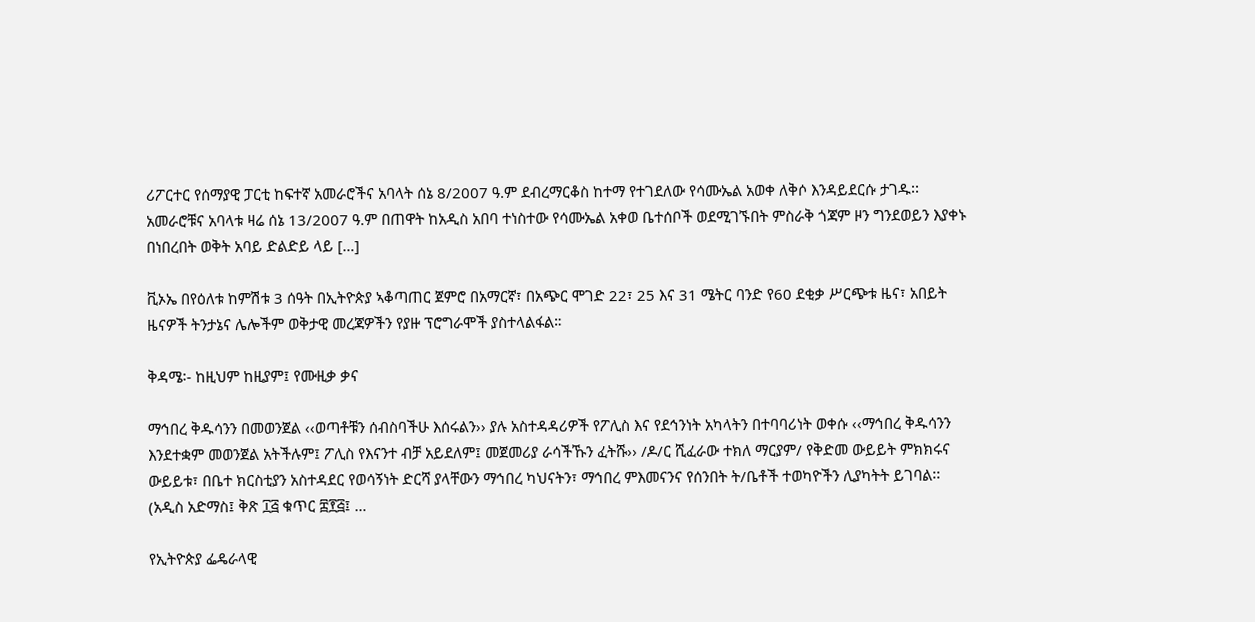ሪፖርተር የሰማያዊ ፓርቲ ከፍተኛ አመራሮችና አባላት ሰኔ 8/2007 ዓ.ም ደብረማርቆስ ከተማ የተገደለው የሳሙኤል አወቀ ለቅሶ እንዳይደርሱ ታገዱ፡፡ አመራሮቹና አባላቱ ዛሬ ሰኔ 13/2007 ዓ.ም በጠዋት ከአዲስ አበባ ተነስተው የሳሙኤል አቀወ ቤተሰቦች ወደሚገኙበት ምስራቅ ጎጃም ዞን ግንደወይን እያቀኑ በነበረበት ወቅት አባይ ድልድይ ላይ […]

ቪኦኤ በየዕለቱ ከምሽቱ 3 ሰዓት በኢትዮጵያ ኣቆጣጠር ጀምሮ በአማርኛ፣ በአጭር ሞገድ 22፣ 25 እና 31 ሜትር ባንድ የ60 ደቂቃ ሥርጭቱ ዜና፣ አበይት ዜናዎች ትንታኔና ሌሎችም ወቅታዊ መረጃዎችን የያዙ ፕሮግራሞች ያስተላልፋል።

ቅዳሜ፡- ከዚህም ከዚያም፤ የሙዚቃ ቃና

ማኅበረ ቅዱሳንን በመወንጀል ‹‹ወጣቶቹን ሰብስባችሁ እሰሩልን›› ያሉ አስተዳዳሪዎች የፖሊስ እና የደኅንነት አካላትን በተባባሪነት ወቀሱ ‹‹ማኅበረ ቅዱሳንን እንደተቋም መወንጀል አትችሉም፤ ፖሊስ የእናንተ ብቻ አይደለም፤ መጀመሪያ ራሳችኹን ፈትሹ›› /ዶ/ር ሺፈራው ተክለ ማርያም/ የቅድመ ውይይት ምክክሩና ውይይቱ፣ በቤተ ክርስቲያን አስተዳደር የወሳኝነት ድርሻ ያላቸውን ማኅበረ ካህናትን፣ ማኅበረ ምእመናንና የሰንበት ት/ቤቶች ተወካዮችን ሊያካትት ይገባል፡፡ (አዲስ አድማስ፤ ቅጽ ፲፭ ቁጥር ፰፻፭፤ …

የኢትዮጵያ ፌዴራላዊ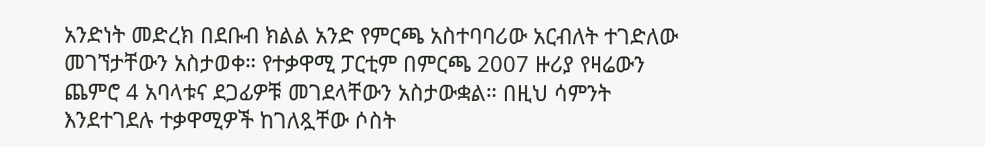አንድነት መድረክ በደቡብ ክልል አንድ የምርጫ አስተባባሪው አርብለት ተገድለው መገኘታቸውን አስታወቀ። የተቃዋሚ ፓርቲም በምርጫ 2007 ዙሪያ የዛሬውን ጨምሮ 4 አባላቱና ደጋፊዎቹ መገደላቸውን አስታውቋል። በዚህ ሳምንት እንደተገደሉ ተቃዋሚዎች ከገለጿቸው ሶስት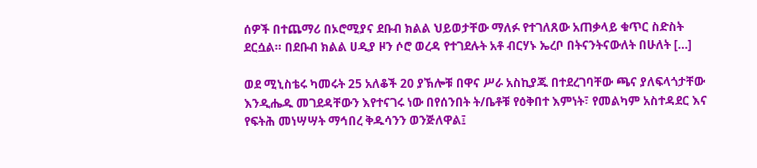ሰዎች በተጨማሪ በኦሮሚያና ደቡብ ክልል ህይወታቸው ማለፉ የተገለጸው አጠቃላይ ቁጥር ስድስት ደርሷል። በደቡብ ክልል ሀዲያ ዞን ሶሮ ወረዳ የተገደሉት አቶ ብርሃኑ ኤረቦ በትናንትናውለት በሁለት […]

ወደ ሚኒስቴሩ ካመሩት 25 አለቆች 20 ያኽሎቹ በዋና ሥራ አስኪያጁ በተደረገባቸው ጫና ያለፍላጎታቸው እንዲሔዱ መገደዳቸውን እየተናገሩ ነው በየሰንበት ት/ቤቶቹ የዕቅበተ እምነት፣ የመልካም አስተዳደር እና የፍትሕ መነሣሣት ማኅበረ ቅዱሳንን ወንጅለዋል፤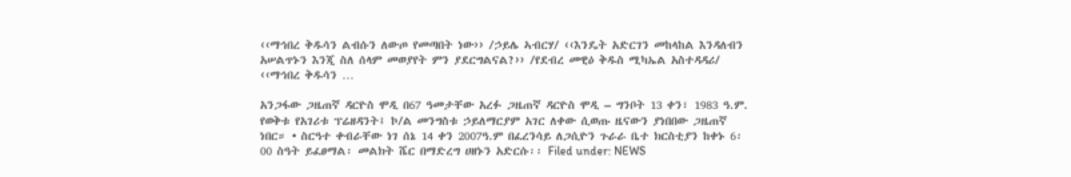‹‹ማኅበረ ቅዱሳን ልብሱን ለውጦ የመጣበት ነው›› /ኃይሌ ኣብርሃ/ ‹‹እንዴት አድርገን መከላከል እንዳለብን አሠልጥኑን እንጂ ስለ ሰላም መወያየት ምን ያደርግልናል?›› /የደብረ መዊዕ ቅዱስ ሚካኤል አስተዳዳሪ/ ‹‹ማኅበረ ቅዱሳን …

አንጋፋው ጋዜጠኛ ዳርዮስ ሞዲ በ67 ዓመታቸው አረፉ ጋዜጠኛ ዳርዮስ ሞዲ – ግንቦት 13 ቀን፣ 1983 ዓ.ም. የወቅቱ የአገሪቱ ፕሬዘዳንት፤ ኮ/ል መንግስቱ ኃይለማርያም አገር ለቀው ሲወጡ ዜናውን ያነበበው ጋዜጠኛ ነበር። • ስርዓተ ቀብራቸው ነገ ሰኔ 14 ቀን 2007ዓ.ም በፈረንሳይ ለጋሲዮን ጉራራ ቤተ ክርስቲያን ከቀኑ 6፡00 ስዓት ይፈፀማል፡ መልክት ሼር በማድረግ ሀዘኑን አድርሱ፡፡ Filed under: NEWS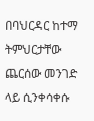በባህርዳር ከተማ ትምህርታቸው ጨርሰው መንገድ ላይ ሲንቀሳቀሱ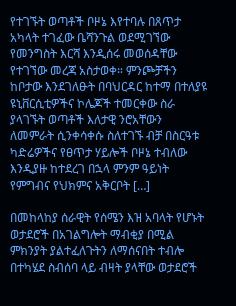የተገኙት ወጣቶች ቦዞኔ እየተባሉ በጸጥታ አካላት ተገፈው ቤሻንጉል ወደሚገኘው የመንግስት እርሻ እንዲሰሩ መወሰዳቸው የተገኘው መረጃ አስታወቀ። ምንጮቻችን ከቦታው እንደገለፁት በባህርዳር ከተማ በተለያዩ ዩኒቨርሲቲዎችና ኮሌጆች ተመርቀው ስራ ያላገኙት ወጣቶች እለታዊ ንሮአቸውን ለመምራት ሲንቀሳቀሱ ስለተገኙ ብቻ በስርዓቱ ካድሬዎችና የፀጥታ ሃይሎች ቦዞኔ ተብለው እንዲያዙ ከተደረገ በኋላ ምንም ዓይነት የምግብና የህክምና አቅርቦት […]

በመከላከያ ሰራዊት የሰሜን እዝ አባላት የሆኑት ወታደሮች በአገልግሎት ማብቂያ በሚል ምክንያት ያልተፈለጉትን ለማሰናበት ተብሎ በተካሄደ ስብሰባ ላይ ብዛት ያላቸው ወታደሮች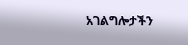አገልግሎታችን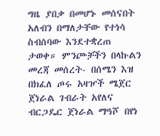ግዜ ያበቃ በመሆኑ መሰናበት አለብን በማለታቸው የተነሳ ስብሰባው እንደተቋረጠ ታወቀ። ምንጮቻችን በላኩልን መረጃ መሰረት- በሰሜን እዝ በክፈለ ጦሩ አዛዦች ሜጀር ጀነራል ገብራት አየለና ብርጋዴር ጀነራል ማዓሾ በየነ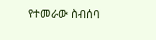የተመራው ስብሰባ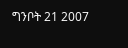ግንቦት 21 2007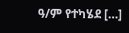ዓ/ም የተካሄደ […]